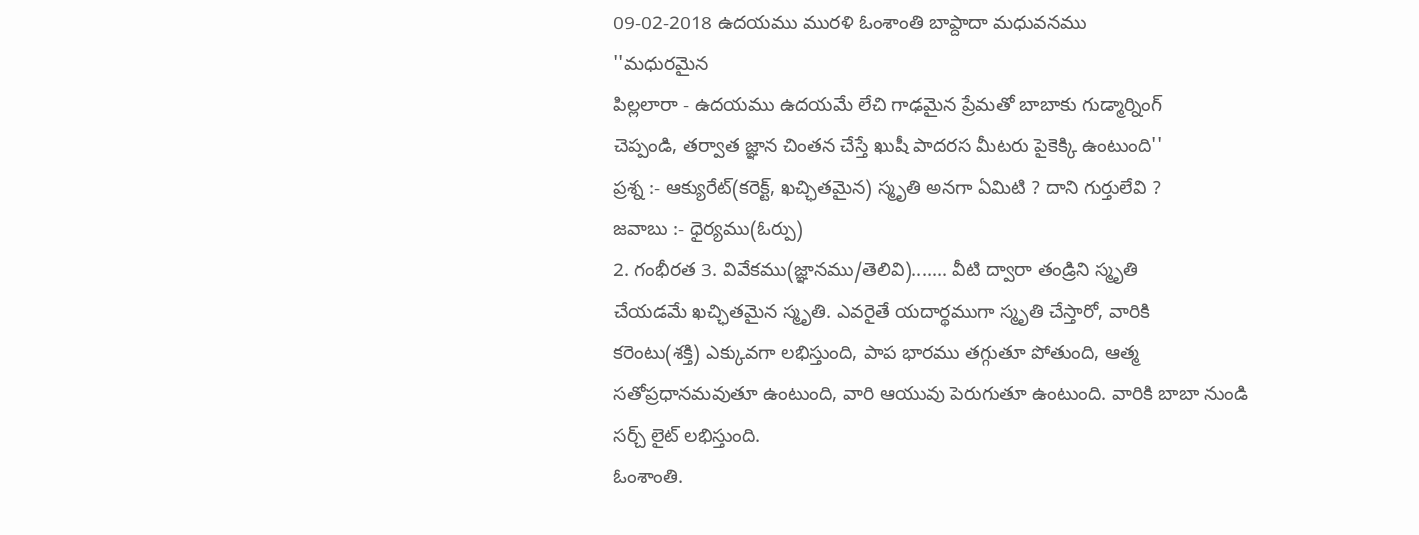09-02-2018 ఉదయము మురళి ఓంశాంతి బాప్దాదా మధువనము
''మధురమైన
పిల్లలారా - ఉదయము ఉదయమే లేచి గాఢమైన ప్రేమతో బాబాకు గుడ్మార్నింగ్
చెప్పండి, తర్వాత జ్ఞాన చింతన చేస్తే ఖుషీ పాదరస మీటరు పైకెక్కి ఉంటుంది''
ప్రశ్న :- ఆక్యురేట్(కరెక్ట్, ఖచ్ఛితమైన) స్మృతి అనగా ఏమిటి ? దాని గుర్తులేవి ?
జవాబు :- ధైర్యము(ఓర్పు)
2. గంభీరత 3. వివేకము(జ్ఞానము/తెలివి)....... వీటి ద్వారా తండ్రిని స్మృతి
చేయడమే ఖచ్ఛితమైన స్మృతి. ఎవరైతే యదార్థముగా స్మృతి చేస్తారో, వారికి
కరెంటు(శక్తి) ఎక్కువగా లభిస్తుంది, పాప భారము తగ్గుతూ పోతుంది, ఆత్మ
సతోప్రధానమవుతూ ఉంటుంది, వారి ఆయువు పెరుగుతూ ఉంటుంది. వారికి బాబా నుండి
సర్చ్ లైట్ లభిస్తుంది.
ఓంశాంతి.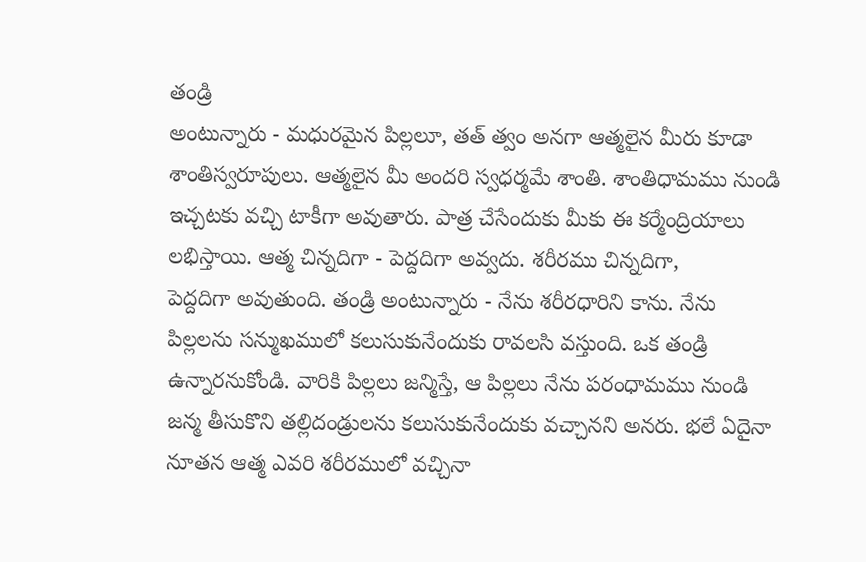తండ్రి
అంటున్నారు - మధురమైన పిల్లలూ, తత్ త్వం అనగా ఆత్మలైన మీరు కూడా
శాంతిస్వరూపులు. ఆత్మలైన మీ అందరి స్వధర్మమే శాంతి. శాంతిధామము నుండి
ఇచ్చటకు వచ్చి టాకీగా అవుతారు. పాత్ర చేసేందుకు మీకు ఈ కర్మేంద్రియాలు
లభిస్తాయి. ఆత్మ చిన్నదిగా - పెద్దదిగా అవ్వదు. శరీరము చిన్నదిగా,
పెద్దదిగా అవుతుంది. తండ్రి అంటున్నారు - నేను శరీరధారిని కాను. నేను
పిల్లలను సన్ముఖములో కలుసుకునేందుకు రావలసి వస్తుంది. ఒక తండ్రి
ఉన్నారనుకోండి. వారికి పిల్లలు జన్మిస్తే, ఆ పిల్లలు నేను పరంధామము నుండి
జన్మ తీసుకొని తల్లిదండ్రులను కలుసుకునేందుకు వచ్చానని అనరు. భలే ఏదైనా
నూతన ఆత్మ ఎవరి శరీరములో వచ్చినా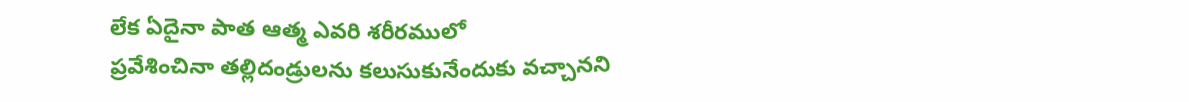లేక ఏదైనా పాత ఆత్మ ఎవరి శరీరములో
ప్రవేశించినా తల్లిదండ్రులను కలుసుకునేందుకు వచ్చానని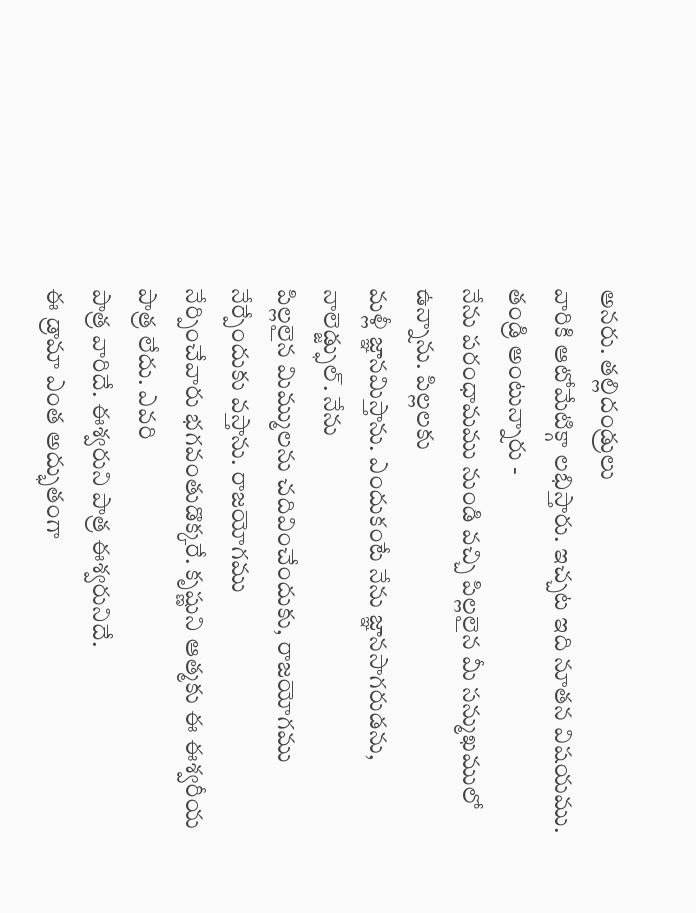అనరు. తల్లిదండ్రులు
వారికి ఆటోమేటిక్గా లభిస్తారు. ఇచ్చట ఇది నూతన విషయము. తండ్రి అంటున్నారు -
నేను పరంధామము నుండి వచ్చి పిల్లలైన మీ సన్ముఖములో ఉన్నాను. పిల్లలకు
మళ్లీ జ్ఞానమిస్తాను. ఎందుకంటే నేను జ్ఞానసాగరుడను, నాలెడ్జ్ఫుల్. నేను
పిల్లలైన మిమ్ములను చదివించేందుకు, రాజయోగము నేర్పేందుకు వస్తాను. రాజయోగము
నేర్పించేవారు భగవంతుడొక్కరే. కృష్ణుని ఆత్మకు ఈ ఈశ్వరీయ పాత్ర లేదు. ఎవరి
పాత్ర వారిదే. ఈశ్వరుని పాత్ర ఈశ్వరునిదే.
ఈ డ్రామా ఎంత అద్భుతంగా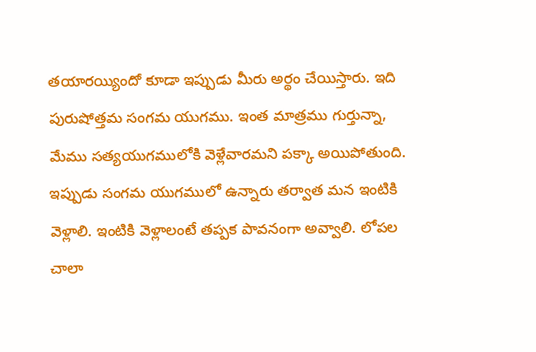తయారయ్యిందో కూడా ఇప్పుడు మీరు అర్థం చేయిస్తారు. ఇది పురుషోత్తమ సంగమ యుగము. ఇంత మాత్రము గుర్తున్నా, మేము సత్యయుగములోకి వెళ్లేవారమని పక్కా అయిపోతుంది. ఇప్పుడు సంగమ యుగములో ఉన్నారు తర్వాత మన ఇంటికి వెళ్లాలి. ఇంటికి వెళ్లాలంటే తప్పక పావనంగా అవ్వాలి. లోపల చాలా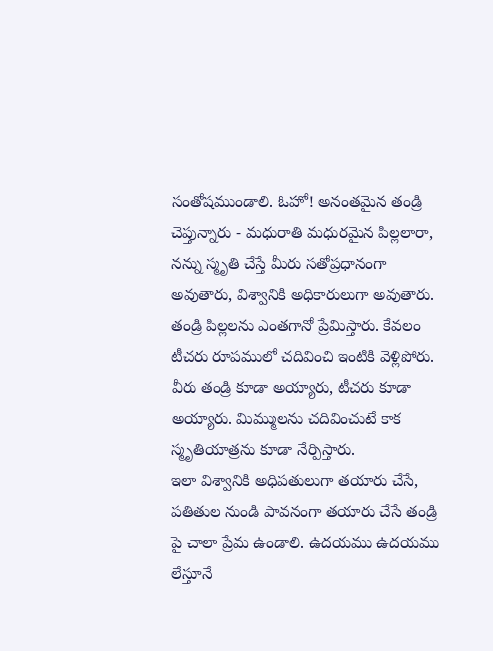సంతోషముండాలి. ఓహో! అనంతమైన తండ్రి చెప్తున్నారు - మధురాతి మధురమైన పిల్లలారా, నన్ను స్మృతి చేస్తే మీరు సతోప్రధానంగా అవుతారు, విశ్వానికి అధికారులుగా అవుతారు. తండ్రి పిల్లలను ఎంతగానో ప్రేమిస్తారు. కేవలం టీచరు రూపములో చదివించి ఇంటికి వెళ్లిపోరు. వీరు తండ్రి కూడా అయ్యారు, టీచరు కూడా అయ్యారు. మిమ్ములను చదివించుటే కాక స్మృతియాత్రను కూడా నేర్పిస్తారు.
ఇలా విశ్వానికి అధిపతులుగా తయారు చేసే, పతితుల నుండి పావనంగా తయారు చేసే తండ్రి పై చాలా ప్రేమ ఉండాలి. ఉదయము ఉదయము లేస్తూనే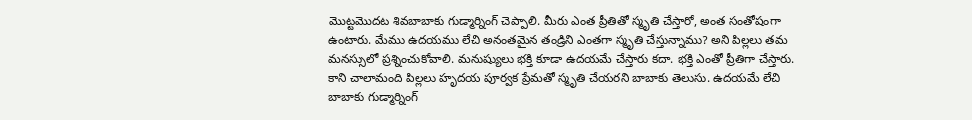మొట్టమొదట శివబాబాకు గుడ్మార్నింగ్ చెప్పాలి. మీరు ఎంత ప్రీతితో స్మృతి చేస్తారో, అంత సంతోషంగా ఉంటారు. మేము ఉదయము లేచి అనంతమైన తండ్రిని ఎంతగా స్మృతి చేస్తున్నాము? అని పిల్లలు తమ మనస్సులో ప్రశ్నించుకోవాలి. మనుష్యులు భక్తి కూడా ఉదయమే చేస్తారు కదా. భక్తి ఎంతో ప్రీతిగా చేస్తారు. కాని చాలామంది పిల్లలు హృదయ పూర్వక ప్రేమతో స్మృతి చేయరని బాబాకు తెలుసు. ఉదయమే లేచి బాబాకు గుడ్మార్నింగ్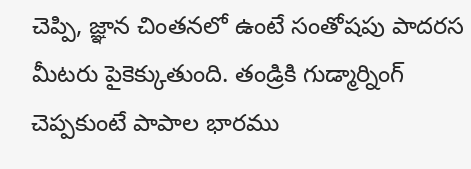చెప్పి, జ్ఞాన చింతనలో ఉంటే సంతోషపు పాదరస మీటరు పైకెక్కుతుంది. తండ్రికి గుడ్మార్నింగ్ చెప్పకుంటే పాపాల భారము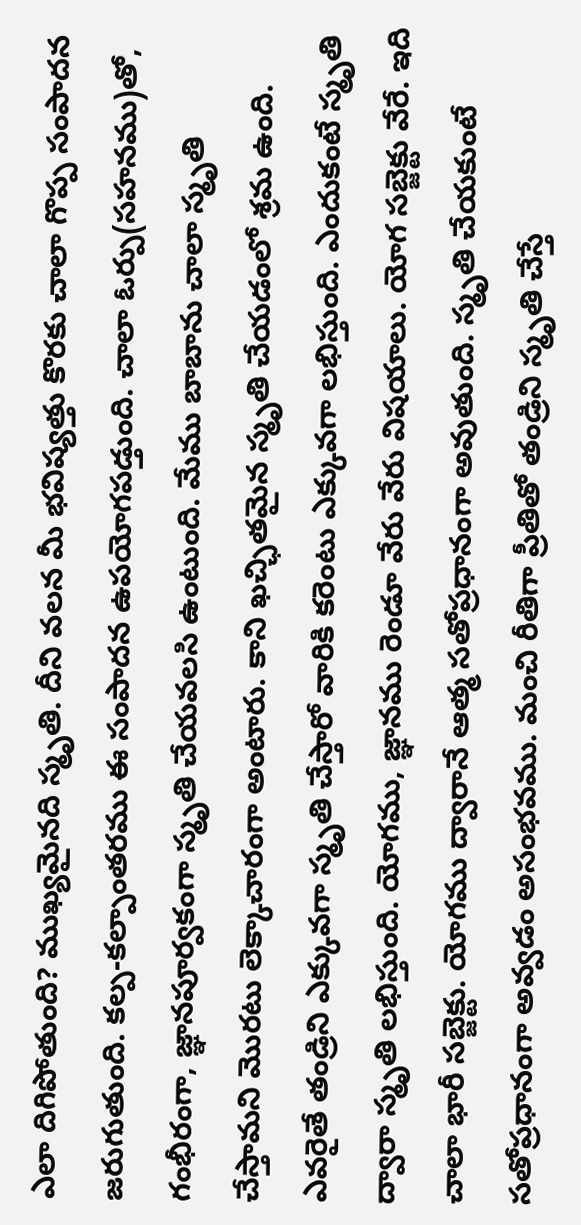ఎలా దిగిపోతుంది? ముఖ్యమైనది స్మృతి. దీని వలన మీ భవిష్యత్తు కొరకు చాలా గొప్ప సంపాదన జరుగుతుంది. కల్ప-కల్పాంతరము ఈ సంపాదన ఉపయోగపడ్తుంది. చాలా ఓర్పు(సహనము)తో, గంభీరంగా, జ్ఞానపూర్వకంగా స్మృతి చేయవలసి ఉంటుంది. మేము బాబాను చాలా స్మృతి చేస్తామని మొరటు లెక్కాచారంగా అంటారు. కాని ఖచ్ఛితమైన స్మృతి చేయడంలో శ్రమ ఉంది. ఎవరైతే తండ్రిని ఎక్కువగా స్మృతి చేస్తారో వారికి కరెంటు ఎక్కువగా లభిస్తుంది. ఎందుకంటే స్మృతి ద్వారా స్మృతి లభిస్తుంది. యోగము, జ్ఞానము రెండూ వేరు వేరు విషయాలు. యోగ సబ్జెక్టు వేరే. ఇది చాలా భారీ సబ్జెక్టు. యోగము ద్వారానే ఆత్మ సతోప్రధానంగా అవుతుంది. స్మృతి చేయకుంటే సతోప్రధానంగా అవ్వడం అసంభవము. మంచి రీతిగా ప్రీతితో తండ్రిని స్మృతి చేస్తే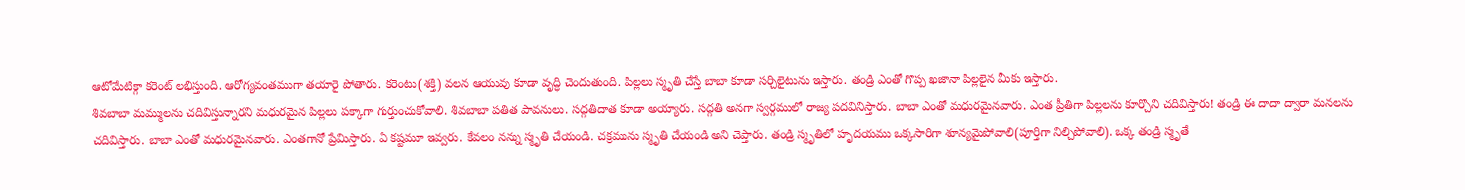ఆటోమేటిక్గా కరెంట్ లభిస్తుంది. ఆరోగ్యవంతముగా తయారై పోతారు. కరెంటు(శక్తి) వలన ఆయువు కూడా వృద్ధి చెందుతుంది. పిల్లలు స్మృతి చేస్తే బాబా కూడా సర్చిలైటును ఇస్తారు. తండ్రి ఎంతో గొప్ప ఖజానా పిల్లలైన మీకు ఇస్తారు.
శివబాబా మమ్ములను చదివిస్తున్నారని మధురమైన పిల్లలు పక్కాగా గుర్తుంచుకోవాలి. శివబాబా పతిత పావనులు. సద్గతిదాత కూడా అయ్యారు. సద్గతి అనగా స్వర్గములో రాజ్య పదవినిస్తారు. బాబా ఎంతో మధురమైనవారు. ఎంత ప్రీతిగా పిల్లలను కూర్చొని చదివిస్తారు! తండ్రి ఈ దాదా ద్వారా మనలను చదివిస్తారు. బాబా ఎంతో మధురమైనవారు. ఎంతగానో ప్రేమిస్తారు. ఏ కష్టమూ ఇవ్వరు. కేవలం నన్ను స్మృతి చేయండి. చక్రమును స్మృతి చేయండి అని చెప్తారు. తండ్రి స్మృతిలో హృదయము ఒక్కసారిగా శూన్యమైపోవాలి(పూర్తిగా నిల్చిపోవాలి). ఒక్క తండ్రి స్మృతే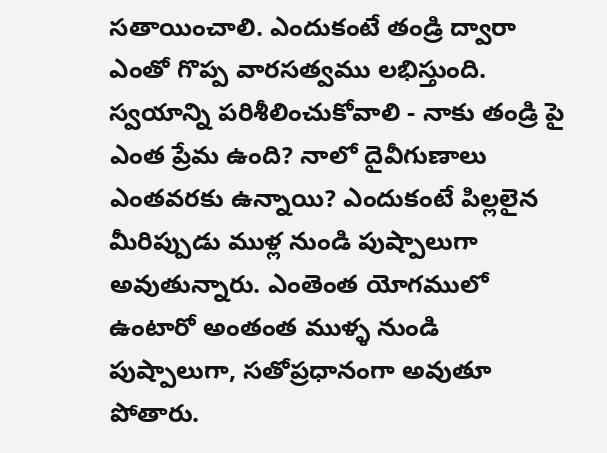సతాయించాలి. ఎందుకంటే తండ్రి ద్వారా ఎంతో గొప్ప వారసత్వము లభిస్తుంది. స్వయాన్ని పరిశీలించుకోవాలి - నాకు తండ్రి పై ఎంత ప్రేమ ఉంది? నాలో దైవీగుణాలు ఎంతవరకు ఉన్నాయి? ఎందుకంటే పిల్లలైన మీరిప్పుడు ముళ్ల నుండి పుష్పాలుగా అవుతున్నారు. ఎంతెంత యోగములో ఉంటారో అంతంత ముళ్ళ నుండి పుష్పాలుగా, సతోప్రధానంగా అవుతూ పోతారు.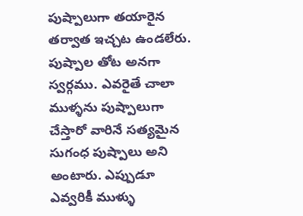పుష్పాలుగా తయారైన తర్వాత ఇచ్చట ఉండలేరు. పుష్పాల తోట అనగా స్వర్గము. ఎవరైతే చాలా ముళ్ళను పుష్పాలుగా చేస్తారో వారినే సత్యమైన సుగంధ పుష్పాలు అని అంటారు. ఎప్పుడూ ఎవ్వరికీ ముళ్ళు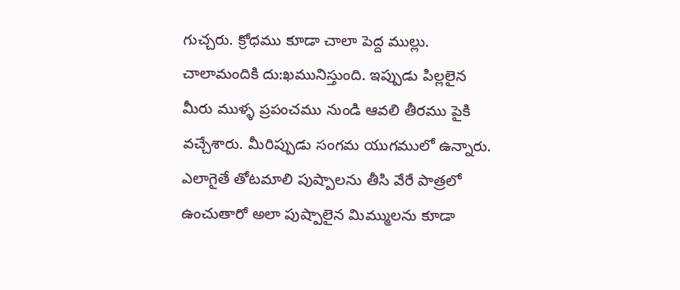గుచ్చరు. క్రోధము కూడా చాలా పెద్ద ముల్లు. చాలామందికి దు:ఖమునిస్తుంది. ఇప్పుడు పిల్లలైన మీరు ముళ్ళ ప్రపంచము నుండి ఆవలి తీరము పైకి వచ్చేశారు. మీరిప్పుడు సంగమ యుగములో ఉన్నారు. ఎలాగైతే తోటమాలి పుష్పాలను తీసి వేరే పాత్రలో ఉంచుతారో అలా పుష్పాలైన మిమ్ములను కూడా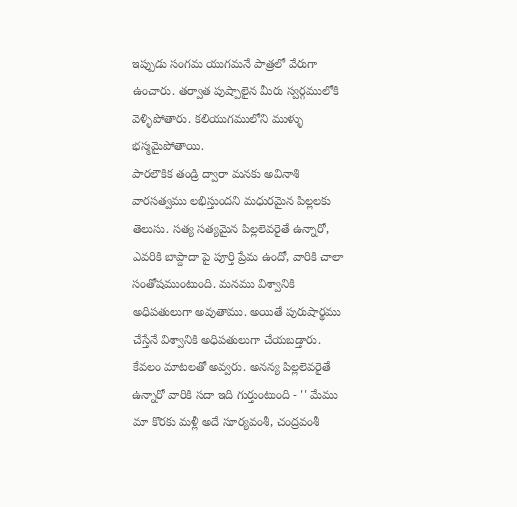ఇప్పుడు సంగమ యుగమనే పాత్రలో వేరుగా ఉంచారు. తర్వాత పుష్పాలైన మీరు స్వర్గములోకి వెళ్ళిపోతారు. కలియుగములోని ముళ్ళు భస్మమైపోతాయి.
పారలౌకిక తండ్రి ద్వారా మనకు అవినాశి వారసత్వము లభిస్తుందని మధురమైన పిల్లలకు తెలుసు. సత్య సత్యమైన పిల్లలెవరైతే ఉన్నారో, ఎవరికి బాప్దాదా పై పూర్తి ప్రేమ ఉందో, వారికి చాలా సంతోషముంటుంది. మనము విశ్వానికి అధిపతులుగా అవుతాము. అయితే పురుషార్థము చేస్తేనే విశ్వానికి అధిపతులుగా చేయబడ్తారు. కేవలం మాటలతో అవ్వరు. అనన్య పిల్లలెవరైతే ఉన్నారో వారికి సదా ఇది గుర్తుంటుంది - '' మేము మా కొరకు మళ్లీ అదే సూర్యవంశీ, చంద్రవంశీ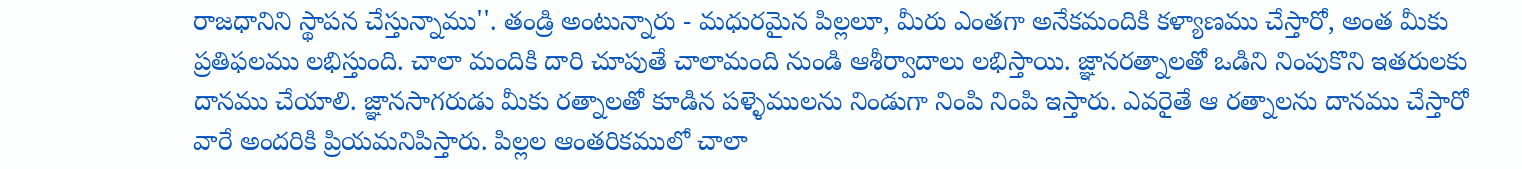రాజధానిని స్థాపన చేస్తున్నాము''. తండ్రి అంటున్నారు - మధురమైన పిల్లలూ, మీరు ఎంతగా అనేకమందికి కళ్యాణము చేస్తారో, అంత మీకు ప్రతిఫలము లభిస్తుంది. చాలా మందికి దారి చూపుతే చాలామంది నుండి ఆశీర్వాదాలు లభిస్తాయి. జ్ఞానరత్నాలతో ఒడిని నింపుకొని ఇతరులకు దానము చేయాలి. జ్ఞానసాగరుడు మీకు రత్నాలతో కూడిన పళ్ళెములను నిండుగా నింపి నింపి ఇస్తారు. ఎవరైతే ఆ రత్నాలను దానము చేస్తారో వారే అందరికి ప్రియమనిపిస్తారు. పిల్లల ఆంతరికములో చాలా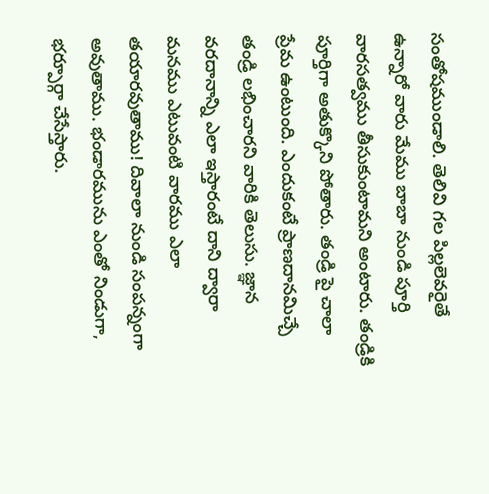సంతోషముండాలి. తెలివి గల పిల్లలెవరైతే ఉన్నారో వారు మేము బాబా నుండి పూర్తి వారసత్వము తీసుకుంటామని అంటారు. తండ్రికి పూర్తిగా అతుక్కొని పోతారు. తండ్రి పై చాలా ప్రేమ ఉంటుంది. ఎందుకంటే ప్రాణదానమిచ్చే తండ్రి లభించారని వారికి తెలుసు. జ్ఞాన వరదానాన్ని ఎలా ఇస్తారంటే దాని ద్వారా మనము ఎటువంటి వారము ఎలా తయారవుతాము! దివాలా నుండి సంపన్నంగా అవుతాము. భండారమును ఎంతో నిండుగా, భర్పూర్గా చేసేస్తారు.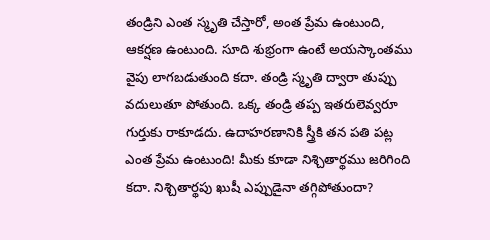తండ్రిని ఎంత స్మృతి చేస్తారో, అంత ప్రేమ ఉంటుంది, ఆకర్షణ ఉంటుంది. సూది శుభ్రంగా ఉంటే అయస్కాంతము వైపు లాగబడుతుంది కదా. తండ్రి స్మృతి ద్వారా తుప్పు వదులుతూ పోతుంది. ఒక్క తండ్రి తప్ప ఇతరులెవ్వరూ గుర్తుకు రాకూడదు. ఉదాహరణానికి స్త్రీకి తన పతి పట్ల ఎంత ప్రేమ ఉంటుంది! మీకు కూడా నిశ్చితార్థము జరిగింది కదా. నిశ్చితార్థపు ఖుషీ ఎప్పుడైనా తగ్గిపోతుందా?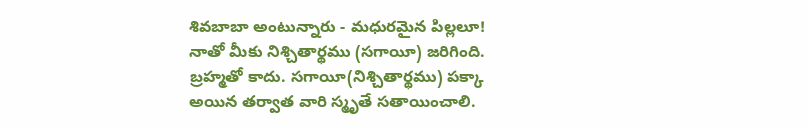శివబాబా అంటున్నారు - మధురమైన పిల్లలూ! నాతో మీకు నిశ్చితార్థము (సగాయీ) జరిగింది. బ్రహ్మతో కాదు. సగాయీ(నిశ్చితార్థము) పక్కా అయిన తర్వాత వారి స్మృతే సతాయించాలి.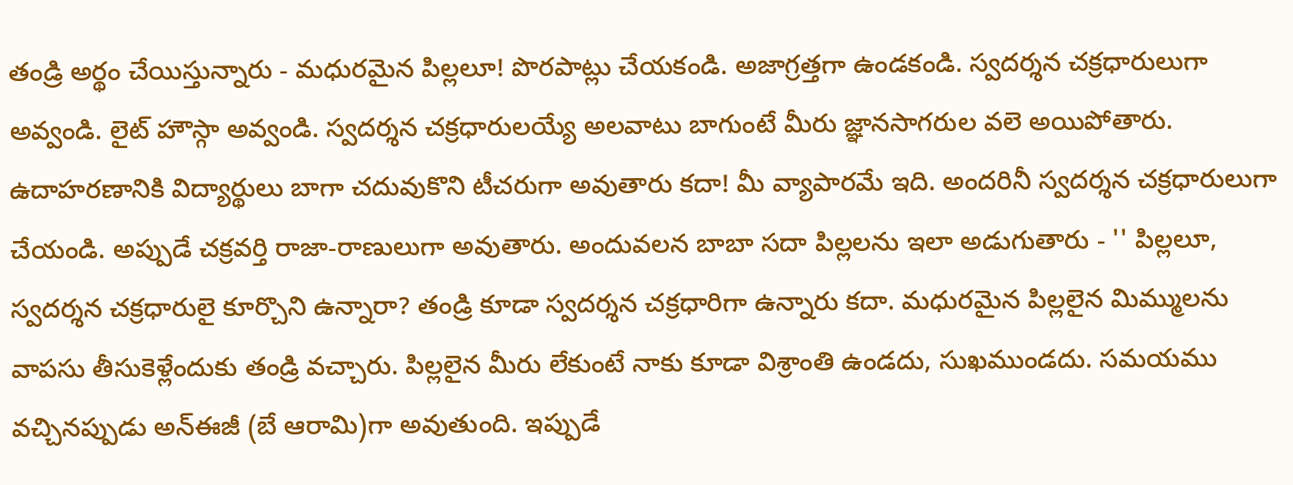తండ్రి అర్థం చేయిస్తున్నారు - మధురమైన పిల్లలూ! పొరపాట్లు చేయకండి. అజాగ్రత్తగా ఉండకండి. స్వదర్శన చక్రధారులుగా అవ్వండి. లైట్ హౌస్గా అవ్వండి. స్వదర్శన చక్రధారులయ్యే అలవాటు బాగుంటే మీరు జ్ఞానసాగరుల వలె అయిపోతారు. ఉదాహరణానికి విద్యార్థులు బాగా చదువుకొని టీచరుగా అవుతారు కదా! మీ వ్యాపారమే ఇది. అందరినీ స్వదర్శన చక్రధారులుగా చేయండి. అప్పుడే చక్రవర్తి రాజా-రాణులుగా అవుతారు. అందువలన బాబా సదా పిల్లలను ఇలా అడుగుతారు - '' పిల్లలూ, స్వదర్శన చక్రధారులై కూర్చొని ఉన్నారా? తండ్రి కూడా స్వదర్శన చక్రధారిగా ఉన్నారు కదా. మధురమైన పిల్లలైన మిమ్ములను వాపసు తీసుకెళ్లేందుకు తండ్రి వచ్చారు. పిల్లలైన మీరు లేకుంటే నాకు కూడా విశ్రాంతి ఉండదు, సుఖముండదు. సమయము వచ్చినప్పుడు అన్ఈజీ (బే ఆరామి)గా అవుతుంది. ఇప్పుడే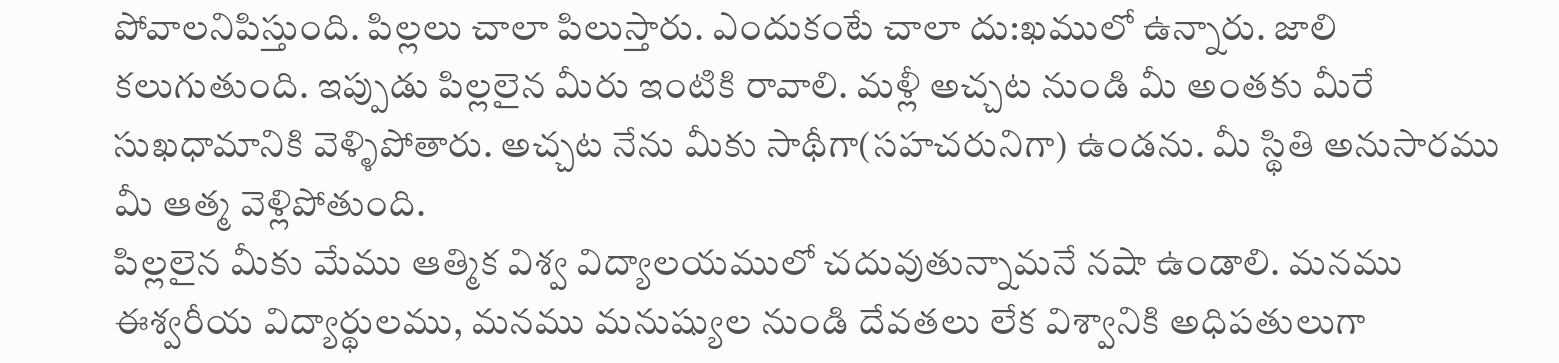పోవాలనిపిస్తుంది. పిల్లలు చాలా పిలుస్తారు. ఎందుకంటే చాలా దు:ఖములో ఉన్నారు. జాలి కలుగుతుంది. ఇప్పుడు పిల్లలైన మీరు ఇంటికి రావాలి. మళ్లీ అచ్చట నుండి మీ అంతకు మీరే సుఖధామానికి వెళ్ళిపోతారు. అచ్చట నేను మీకు సాథీగా(సహచరునిగా) ఉండను. మీ స్థితి అనుసారము మీ ఆత్మ వెళ్లిపోతుంది.
పిల్లలైన మీకు మేము ఆత్మిక విశ్వ విద్యాలయములో చదువుతున్నామనే నషా ఉండాలి. మనము ఈశ్వరీయ విద్యార్థులము, మనము మనుష్యుల నుండి దేవతలు లేక విశ్వానికి అధిపతులుగా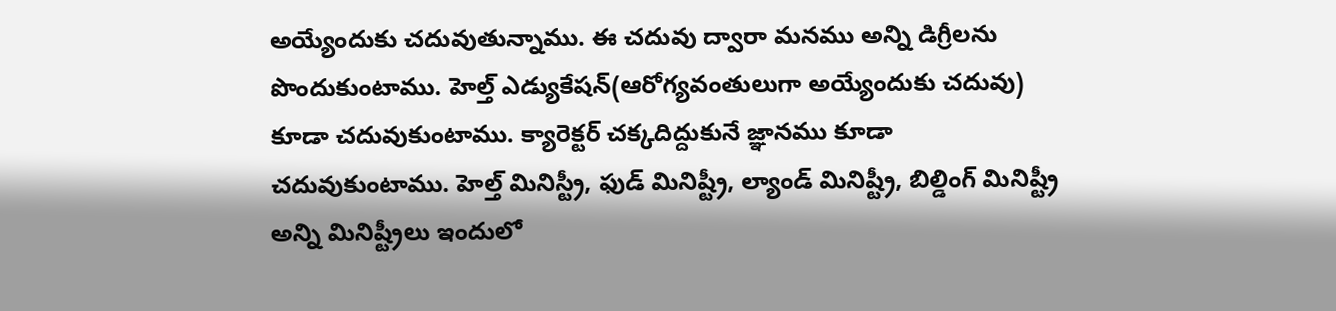అయ్యేందుకు చదువుతున్నాము. ఈ చదువు ద్వారా మనము అన్ని డిగ్రీలను పొందుకుంటాము. హెల్త్ ఎడ్యుకేషన్(ఆరోగ్యవంతులుగా అయ్యేందుకు చదువు) కూడా చదువుకుంటాము. క్యారెక్టర్ చక్కదిద్దుకునే జ్ఞానము కూడా చదువుకుంటాము. హెల్త్ మినిస్ట్రీ, ఫుడ్ మినిష్ట్రీ, ల్యాండ్ మినిష్ట్రీ, బిల్డింగ్ మినిష్ట్రీ అన్ని మినిష్ట్రీలు ఇందులో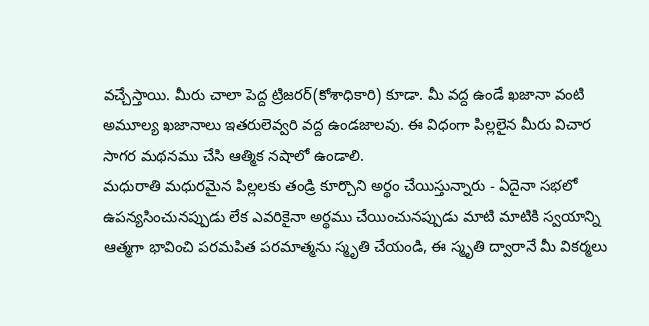వచ్చేస్తాయి. మీరు చాలా పెద్ద ట్రిజరర్(కోశాధికారి) కూడా. మీ వద్ద ఉండే ఖజానా వంటి అమూల్య ఖజానాలు ఇతరులెవ్వరి వద్ద ఉండజాలవు. ఈ విధంగా పిల్లలైన మీరు విచార సాగర మథనము చేసి ఆత్మిక నషాలో ఉండాలి.
మధురాతి మధురమైన పిల్లలకు తండ్రి కూర్చొని అర్థం చేయిస్తున్నారు - ఏదైనా సభలో ఉపన్యసించునప్పుడు లేక ఎవరికైనా అర్థము చేయించునప్పుడు మాటి మాటికి స్వయాన్ని ఆత్మగా భావించి పరమపిత పరమాత్మను స్మృతి చేయండి, ఈ స్మృతి ద్వారానే మీ వికర్మలు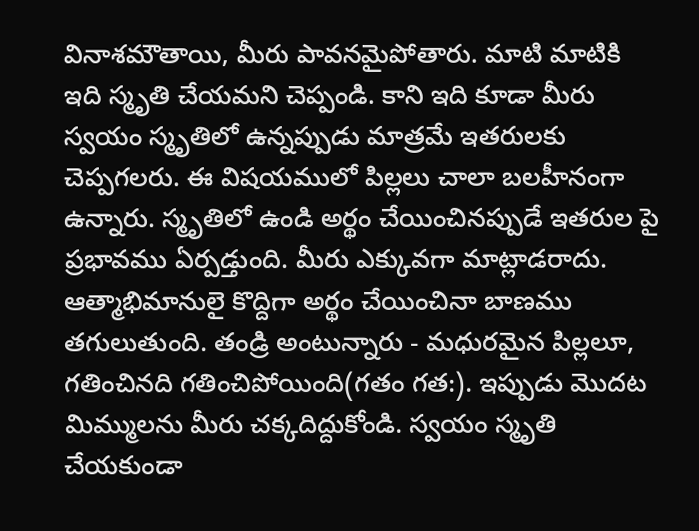వినాశమౌతాయి, మీరు పావనమైపోతారు. మాటి మాటికి ఇది స్మృతి చేయమని చెప్పండి. కాని ఇది కూడా మీరు స్వయం స్మృతిలో ఉన్నప్పుడు మాత్రమే ఇతరులకు చెప్పగలరు. ఈ విషయములో పిల్లలు చాలా బలహీనంగా ఉన్నారు. స్మృతిలో ఉండి అర్థం చేయించినప్పుడే ఇతరుల పై ప్రభావము ఏర్పడ్తుంది. మీరు ఎక్కువగా మాట్లాడరాదు. ఆత్మాభిమానులై కొద్దిగా అర్థం చేయించినా బాణము తగులుతుంది. తండ్రి అంటున్నారు - మధురమైన పిల్లలూ, గతించినది గతించిపోయింది(గతం గత:). ఇప్పుడు మొదట మిమ్ములను మీరు చక్కదిద్దుకోండి. స్వయం స్మృతి చేయకుండా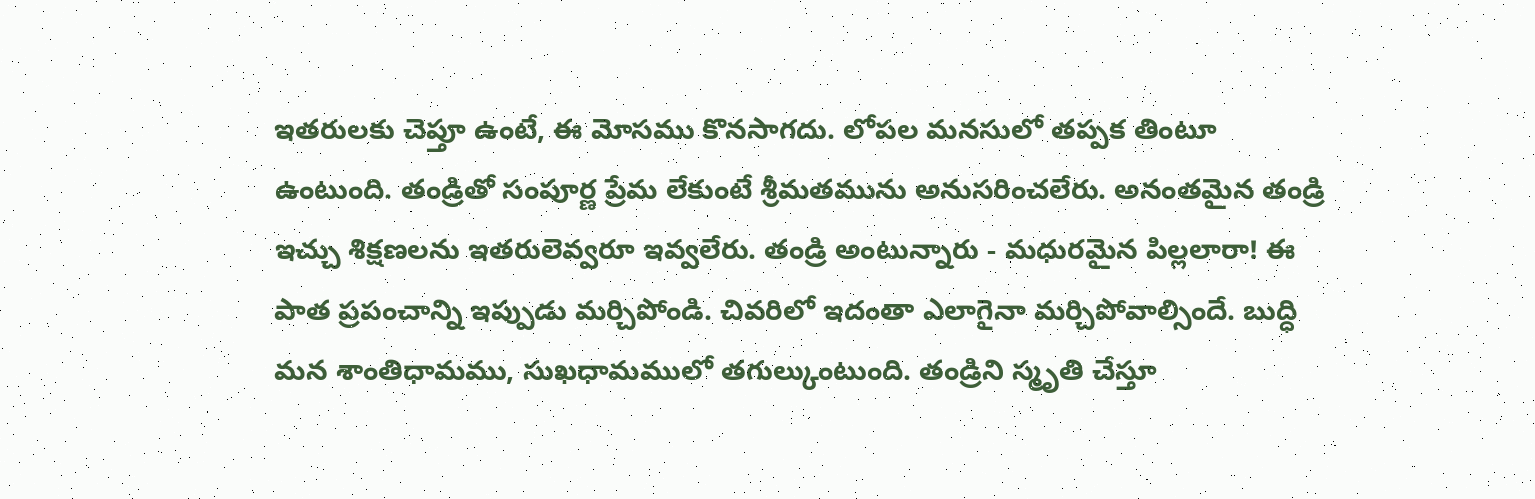ఇతరులకు చెప్తూ ఉంటే, ఈ మోసము కొనసాగదు. లోపల మనసులో తప్పక తింటూ ఉంటుంది. తండ్రితో సంపూర్ణ ప్రేమ లేకుంటే శ్రీమతమును అనుసరించలేరు. అనంతమైన తండ్రి ఇచ్చు శిక్షణలను ఇతరులెవ్వరూ ఇవ్వలేరు. తండ్రి అంటున్నారు - మధురమైన పిల్లలారా! ఈ పాత ప్రపంచాన్ని ఇప్పుడు మర్చిపోండి. చివరిలో ఇదంతా ఎలాగైనా మర్చిపోవాల్సిందే. బుద్ధి మన శాంతిధామము, సుఖధామములో తగుల్కుంటుంది. తండ్రిని స్మృతి చేస్తూ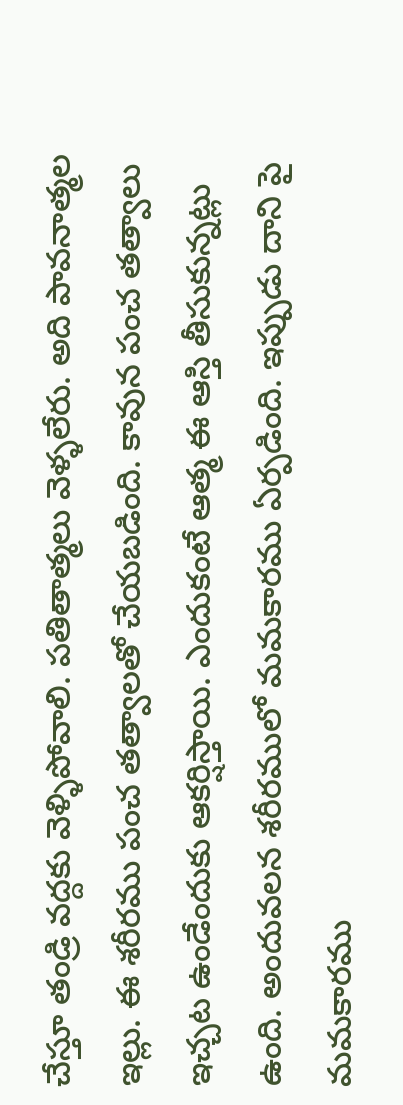చేస్తూ తండ్రి వద్దకు వెళ్ళిపోవాలి. పతితాత్మలు వెళ్ళలేరు. అది పావనాత్మల ఇల్లు. ఈ శరీరము పంచ తత్వాలతో చేయబడింది. కావున పంచ తత్వాలు ఇచ్చట ఉండేందుకు ఆకర్షిస్తాయి. ఎందుకంటే ఆత్మ ఈ ఆస్తి తీసుకున్నట్లు ఉంది. అందువలన శరీరములో మమకారము ఏర్పడింది. ఇప్పుడు దాని పై మమకారము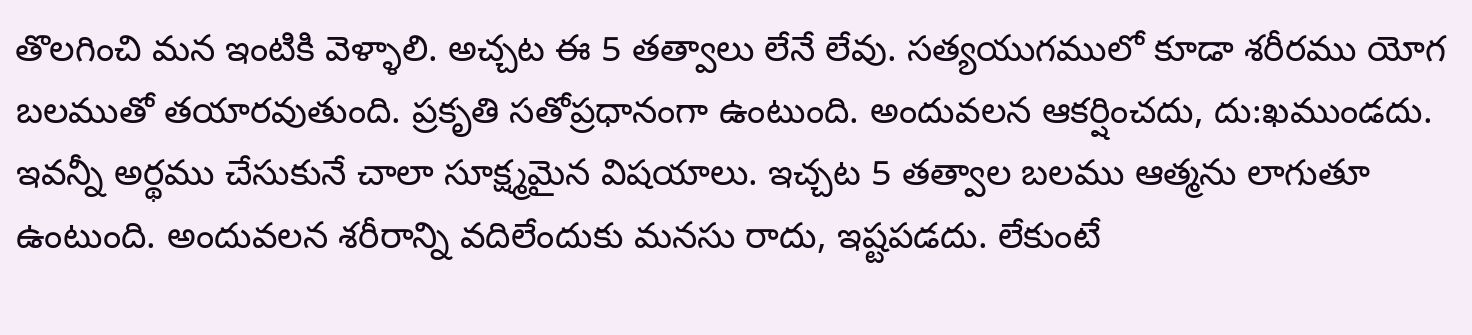తొలగించి మన ఇంటికి వెళ్ళాలి. అచ్చట ఈ 5 తత్వాలు లేనే లేవు. సత్యయుగములో కూడా శరీరము యోగ బలముతో తయారవుతుంది. ప్రకృతి సతోప్రధానంగా ఉంటుంది. అందువలన ఆకర్షించదు, దు:ఖముండదు. ఇవన్నీ అర్థము చేసుకునే చాలా సూక్ష్మమైన విషయాలు. ఇచ్చట 5 తత్వాల బలము ఆత్మను లాగుతూ ఉంటుంది. అందువలన శరీరాన్ని వదిలేందుకు మనసు రాదు, ఇష్టపడదు. లేకుంటే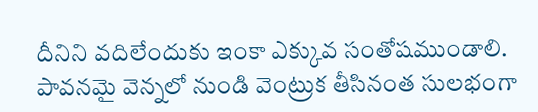దీనిని వదిలేందుకు ఇంకా ఎక్కువ సంతోషముండాలి. పావనమై వెన్నలో నుండి వెంట్రుక తీసినంత సులభంగా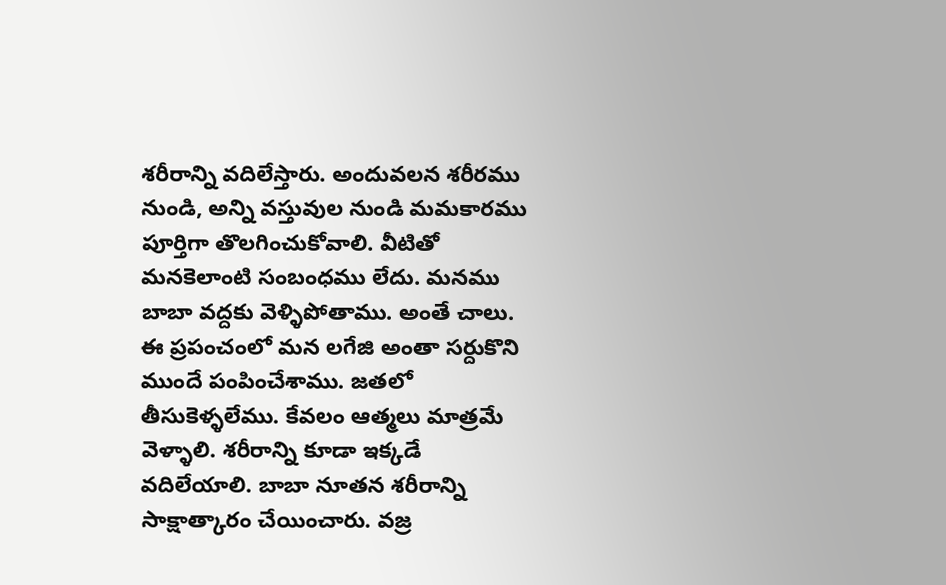శరీరాన్ని వదిలేస్తారు. అందువలన శరీరము నుండి, అన్ని వస్తువుల నుండి మమకారము పూర్తిగా తొలగించుకోవాలి. వీటితో మనకెలాంటి సంబంధము లేదు. మనము బాబా వద్దకు వెళ్ళిపోతాము. అంతే చాలు. ఈ ప్రపంచంలో మన లగేజి అంతా సర్దుకొని ముందే పంపించేశాము. జతలో తీసుకెళ్ళలేము. కేవలం ఆత్మలు మాత్రమే వెళ్ళాలి. శరీరాన్ని కూడా ఇక్కడే వదిలేయాలి. బాబా నూతన శరీరాన్ని సాక్షాత్కారం చేయించారు. వజ్ర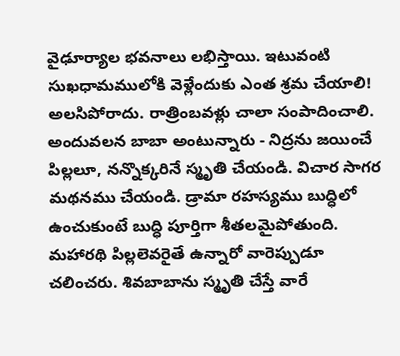వైఢూర్యాల భవనాలు లభిస్తాయి. ఇటువంటి సుఖధామములోకి వెళ్లేందుకు ఎంత శ్రమ చేయాలి! అలసిపోరాదు. రాత్రింబవళ్లు చాలా సంపాదించాలి. అందువలన బాబా అంటున్నారు - నిద్రను జయించే పిల్లలూ, నన్నొక్కరినే స్మృతి చేయండి. విచార సాగర మథనము చేయండి. డ్రామా రహస్యము బుద్ధిలో ఉంచుకుంటే బుద్ధి పూర్తిగా శీతలమైపోతుంది. మహారథి పిల్లలెవరైతే ఉన్నారో వారెప్పుడూ చలించరు. శివబాబాను స్మృతి చేస్తే వారే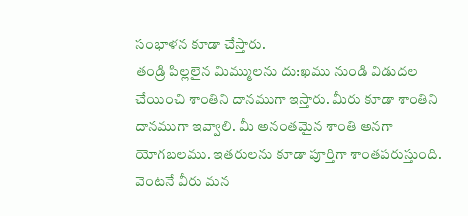సంభాళన కూడా చేస్తారు.
తండ్రి పిల్లలైన మిమ్ములను దు:ఖము నుండి విడుదల చేయించి శాంతిని దానముగా ఇస్తారు. మీరు కూడా శాంతిని దానముగా ఇవ్వాలి. మీ అనంతమైన శాంతి అనగా యోగబలము. ఇతరులను కూడా పూర్తిగా శాంతపరుస్తుంది. వెంటనే వీరు మన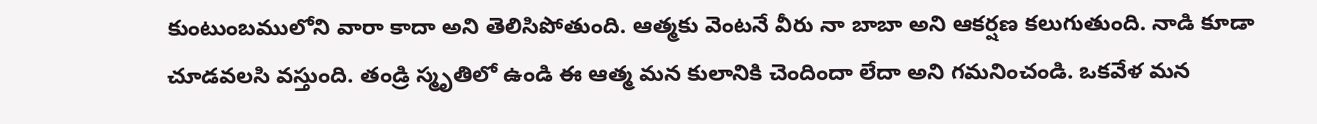కుంటుంబములోని వారా కాదా అని తెలిసిపోతుంది. ఆత్మకు వెంటనే వీరు నా బాబా అని ఆకర్షణ కలుగుతుంది. నాడి కూడా చూడవలసి వస్తుంది. తండ్రి స్మృతిలో ఉండి ఈ ఆత్మ మన కులానికి చెందిందా లేదా అని గమనించండి. ఒకవేళ మన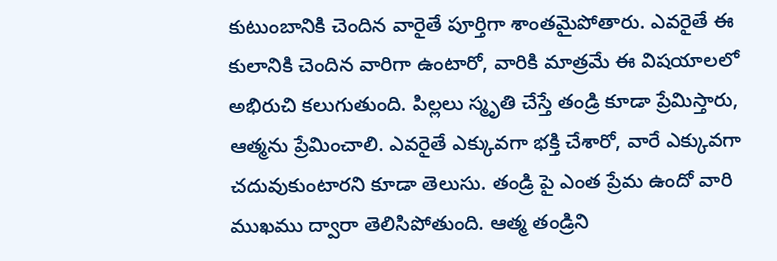కుటుంబానికి చెందిన వారైతే పూర్తిగా శాంతమైపోతారు. ఎవరైతే ఈ కులానికి చెందిన వారిగా ఉంటారో, వారికి మాత్రమే ఈ విషయాలలో అభిరుచి కలుగుతుంది. పిల్లలు స్మృతి చేస్తే తండ్రి కూడా ప్రేమిస్తారు, ఆత్మను ప్రేమించాలి. ఎవరైతే ఎక్కువగా భక్తి చేశారో, వారే ఎక్కువగా చదువుకుంటారని కూడా తెలుసు. తండ్రి పై ఎంత ప్రేమ ఉందో వారి ముఖము ద్వారా తెలిసిపోతుంది. ఆత్మ తండ్రిని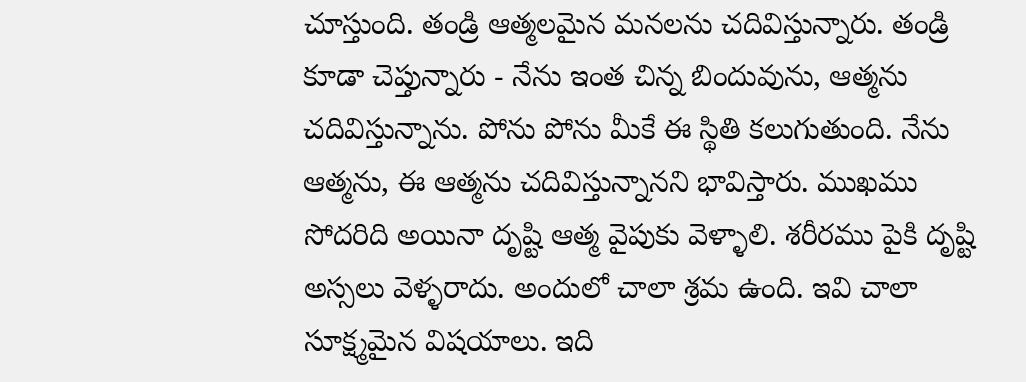చూస్తుంది. తండ్రి ఆత్మలమైన మనలను చదివిస్తున్నారు. తండ్రి కూడా చెప్తున్నారు - నేను ఇంత చిన్న బిందువును, ఆత్మను చదివిస్తున్నాను. పోను పోను మీకే ఈ స్థితి కలుగుతుంది. నేను ఆత్మను, ఈ ఆత్మను చదివిస్తున్నానని భావిస్తారు. ముఖము సోదరిది అయినా దృష్టి ఆత్మ వైపుకు వెళ్ళాలి. శరీరము పైకి దృష్టి అస్సలు వెళ్ళరాదు. అందులో చాలా శ్రమ ఉంది. ఇవి చాలా సూక్ష్మమైన విషయాలు. ఇది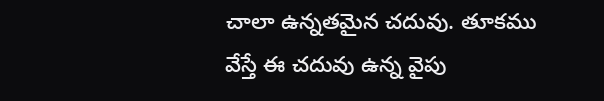చాలా ఉన్నతమైన చదువు. తూకము వేస్తే ఈ చదువు ఉన్న వైపు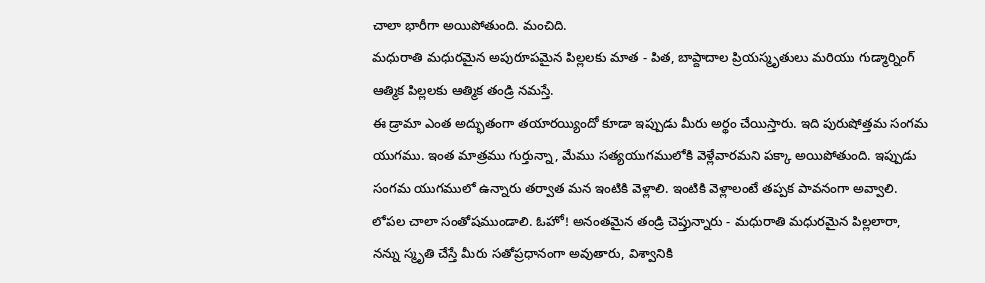చాలా భారీగా అయిపోతుంది. మంచిది.
మధురాతి మధురమైన అపురూపమైన పిల్లలకు మాత - పిత, బాప్దాదాల ప్రియస్మృతులు మరియు గుడ్మార్నింగ్ ఆత్మిక పిల్లలకు ఆత్మిక తండ్రి నమస్తే.
ఈ డ్రామా ఎంత అద్భుతంగా తయారయ్యిందో కూడా ఇప్పుడు మీరు అర్థం చేయిస్తారు. ఇది పురుషోత్తమ సంగమ యుగము. ఇంత మాత్రము గుర్తున్నా, మేము సత్యయుగములోకి వెళ్లేవారమని పక్కా అయిపోతుంది. ఇప్పుడు సంగమ యుగములో ఉన్నారు తర్వాత మన ఇంటికి వెళ్లాలి. ఇంటికి వెళ్లాలంటే తప్పక పావనంగా అవ్వాలి. లోపల చాలా సంతోషముండాలి. ఓహో! అనంతమైన తండ్రి చెప్తున్నారు - మధురాతి మధురమైన పిల్లలారా, నన్ను స్మృతి చేస్తే మీరు సతోప్రధానంగా అవుతారు, విశ్వానికి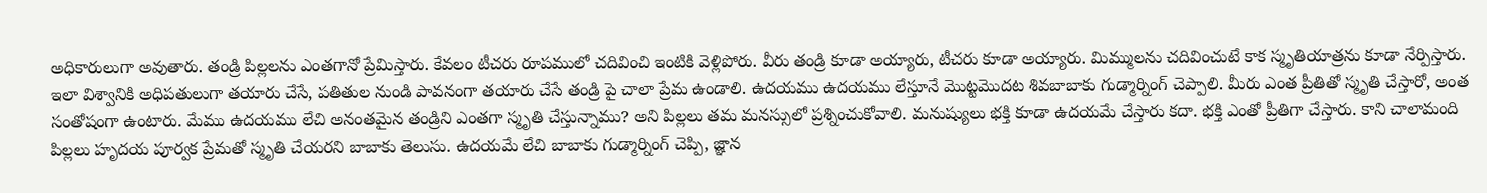అధికారులుగా అవుతారు. తండ్రి పిల్లలను ఎంతగానో ప్రేమిస్తారు. కేవలం టీచరు రూపములో చదివించి ఇంటికి వెళ్లిపోరు. వీరు తండ్రి కూడా అయ్యారు, టీచరు కూడా అయ్యారు. మిమ్ములను చదివించుటే కాక స్మృతియాత్రను కూడా నేర్పిస్తారు.
ఇలా విశ్వానికి అధిపతులుగా తయారు చేసే, పతితుల నుండి పావనంగా తయారు చేసే తండ్రి పై చాలా ప్రేమ ఉండాలి. ఉదయము ఉదయము లేస్తూనే మొట్టమొదట శివబాబాకు గుడ్మార్నింగ్ చెప్పాలి. మీరు ఎంత ప్రీతితో స్మృతి చేస్తారో, అంత సంతోషంగా ఉంటారు. మేము ఉదయము లేచి అనంతమైన తండ్రిని ఎంతగా స్మృతి చేస్తున్నాము? అని పిల్లలు తమ మనస్సులో ప్రశ్నించుకోవాలి. మనుష్యులు భక్తి కూడా ఉదయమే చేస్తారు కదా. భక్తి ఎంతో ప్రీతిగా చేస్తారు. కాని చాలామంది పిల్లలు హృదయ పూర్వక ప్రేమతో స్మృతి చేయరని బాబాకు తెలుసు. ఉదయమే లేచి బాబాకు గుడ్మార్నింగ్ చెప్పి, జ్ఞాన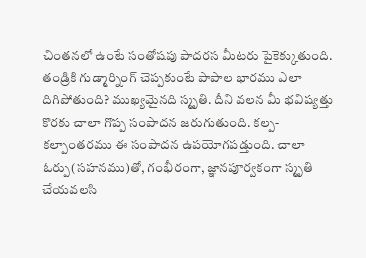చింతనలో ఉంటే సంతోషపు పాదరస మీటరు పైకెక్కుతుంది. తండ్రికి గుడ్మార్నింగ్ చెప్పకుంటే పాపాల భారము ఎలా దిగిపోతుంది? ముఖ్యమైనది స్మృతి. దీని వలన మీ భవిష్యత్తు కొరకు చాలా గొప్ప సంపాదన జరుగుతుంది. కల్ప-కల్పాంతరము ఈ సంపాదన ఉపయోగపడ్తుంది. చాలా ఓర్పు(సహనము)తో, గంభీరంగా, జ్ఞానపూర్వకంగా స్మృతి చేయవలసి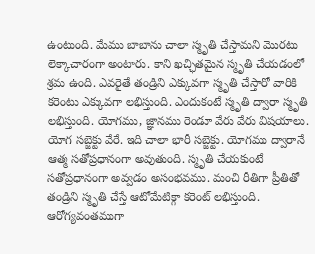ఉంటుంది. మేము బాబాను చాలా స్మృతి చేస్తామని మొరటు లెక్కాచారంగా అంటారు. కాని ఖచ్ఛితమైన స్మృతి చేయడంలో శ్రమ ఉంది. ఎవరైతే తండ్రిని ఎక్కువగా స్మృతి చేస్తారో వారికి కరెంటు ఎక్కువగా లభిస్తుంది. ఎందుకంటే స్మృతి ద్వారా స్మృతి లభిస్తుంది. యోగము, జ్ఞానము రెండూ వేరు వేరు విషయాలు. యోగ సబ్జెక్టు వేరే. ఇది చాలా భారీ సబ్జెక్టు. యోగము ద్వారానే ఆత్మ సతోప్రధానంగా అవుతుంది. స్మృతి చేయకుంటే సతోప్రధానంగా అవ్వడం అసంభవము. మంచి రీతిగా ప్రీతితో తండ్రిని స్మృతి చేస్తే ఆటోమేటిక్గా కరెంట్ లభిస్తుంది. ఆరోగ్యవంతముగా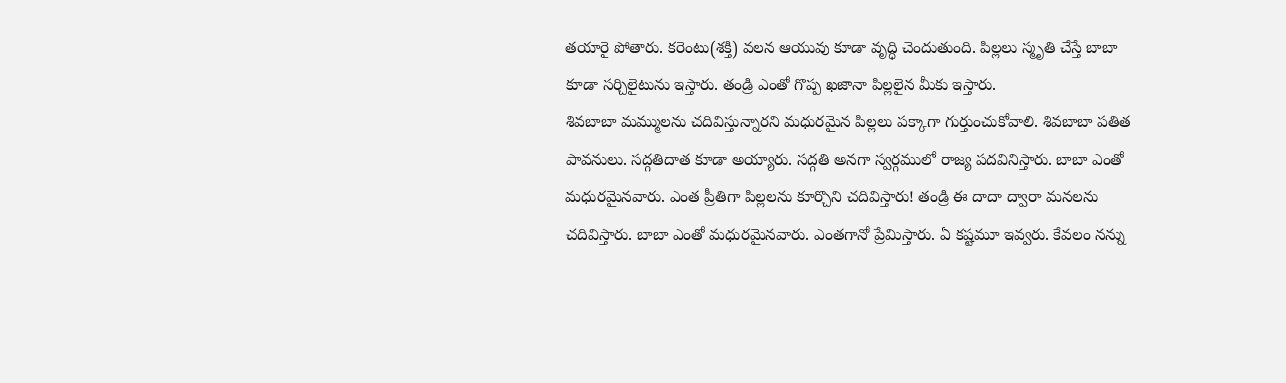తయారై పోతారు. కరెంటు(శక్తి) వలన ఆయువు కూడా వృద్ధి చెందుతుంది. పిల్లలు స్మృతి చేస్తే బాబా కూడా సర్చిలైటును ఇస్తారు. తండ్రి ఎంతో గొప్ప ఖజానా పిల్లలైన మీకు ఇస్తారు.
శివబాబా మమ్ములను చదివిస్తున్నారని మధురమైన పిల్లలు పక్కాగా గుర్తుంచుకోవాలి. శివబాబా పతిత పావనులు. సద్గతిదాత కూడా అయ్యారు. సద్గతి అనగా స్వర్గములో రాజ్య పదవినిస్తారు. బాబా ఎంతో మధురమైనవారు. ఎంత ప్రీతిగా పిల్లలను కూర్చొని చదివిస్తారు! తండ్రి ఈ దాదా ద్వారా మనలను చదివిస్తారు. బాబా ఎంతో మధురమైనవారు. ఎంతగానో ప్రేమిస్తారు. ఏ కష్టమూ ఇవ్వరు. కేవలం నన్ను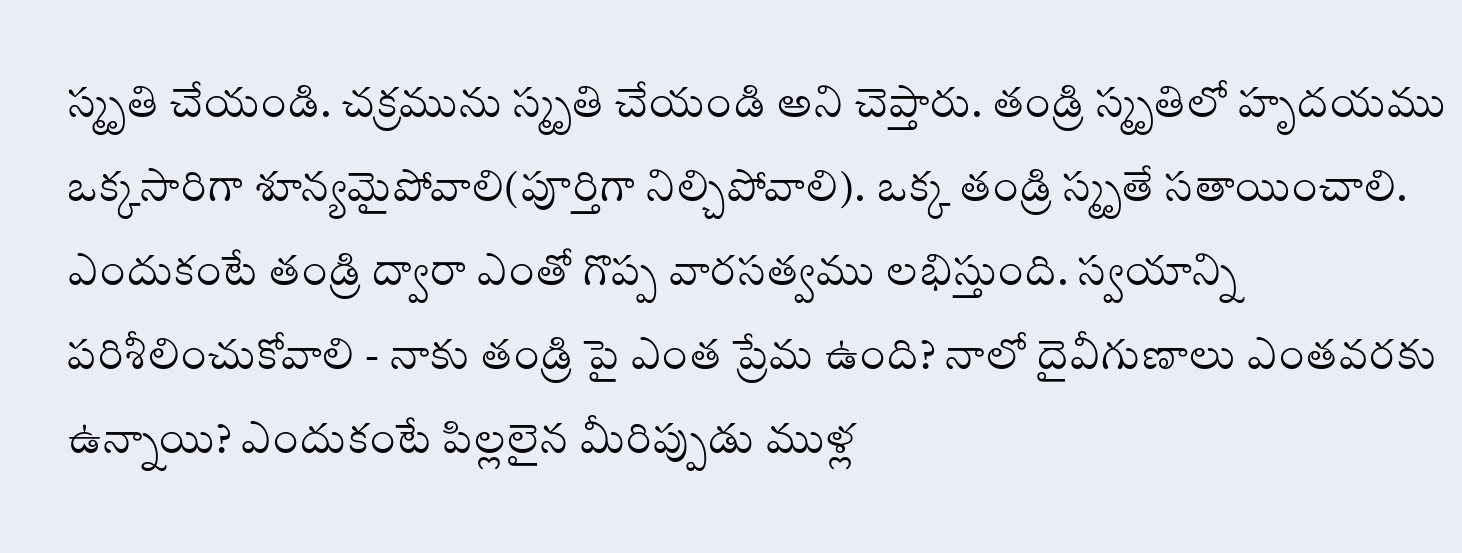స్మృతి చేయండి. చక్రమును స్మృతి చేయండి అని చెప్తారు. తండ్రి స్మృతిలో హృదయము ఒక్కసారిగా శూన్యమైపోవాలి(పూర్తిగా నిల్చిపోవాలి). ఒక్క తండ్రి స్మృతే సతాయించాలి. ఎందుకంటే తండ్రి ద్వారా ఎంతో గొప్ప వారసత్వము లభిస్తుంది. స్వయాన్ని పరిశీలించుకోవాలి - నాకు తండ్రి పై ఎంత ప్రేమ ఉంది? నాలో దైవీగుణాలు ఎంతవరకు ఉన్నాయి? ఎందుకంటే పిల్లలైన మీరిప్పుడు ముళ్ల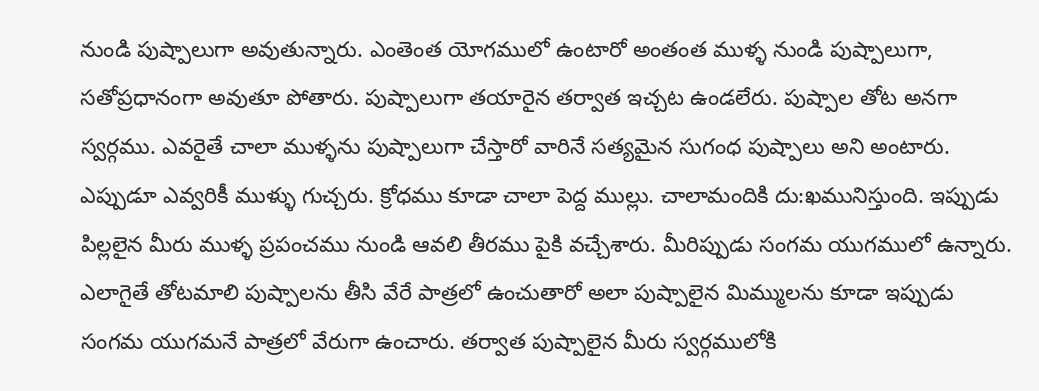నుండి పుష్పాలుగా అవుతున్నారు. ఎంతెంత యోగములో ఉంటారో అంతంత ముళ్ళ నుండి పుష్పాలుగా, సతోప్రధానంగా అవుతూ పోతారు. పుష్పాలుగా తయారైన తర్వాత ఇచ్చట ఉండలేరు. పుష్పాల తోట అనగా స్వర్గము. ఎవరైతే చాలా ముళ్ళను పుష్పాలుగా చేస్తారో వారినే సత్యమైన సుగంధ పుష్పాలు అని అంటారు. ఎప్పుడూ ఎవ్వరికీ ముళ్ళు గుచ్చరు. క్రోధము కూడా చాలా పెద్ద ముల్లు. చాలామందికి దు:ఖమునిస్తుంది. ఇప్పుడు పిల్లలైన మీరు ముళ్ళ ప్రపంచము నుండి ఆవలి తీరము పైకి వచ్చేశారు. మీరిప్పుడు సంగమ యుగములో ఉన్నారు. ఎలాగైతే తోటమాలి పుష్పాలను తీసి వేరే పాత్రలో ఉంచుతారో అలా పుష్పాలైన మిమ్ములను కూడా ఇప్పుడు సంగమ యుగమనే పాత్రలో వేరుగా ఉంచారు. తర్వాత పుష్పాలైన మీరు స్వర్గములోకి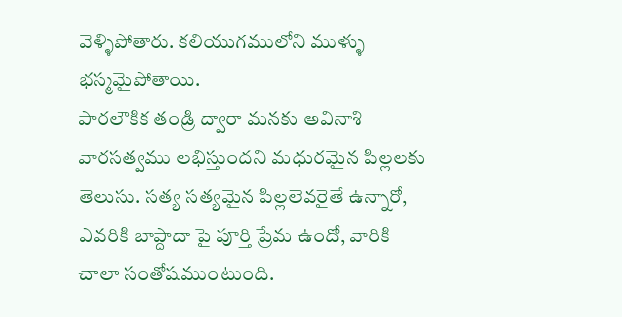వెళ్ళిపోతారు. కలియుగములోని ముళ్ళు భస్మమైపోతాయి.
పారలౌకిక తండ్రి ద్వారా మనకు అవినాశి వారసత్వము లభిస్తుందని మధురమైన పిల్లలకు తెలుసు. సత్య సత్యమైన పిల్లలెవరైతే ఉన్నారో, ఎవరికి బాప్దాదా పై పూర్తి ప్రేమ ఉందో, వారికి చాలా సంతోషముంటుంది.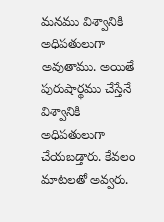మనము విశ్వానికి అధిపతులుగా అవుతాము. అయితే పురుషార్థము చేస్తేనే విశ్వానికి అధిపతులుగా చేయబడ్తారు. కేవలం మాటలతో అవ్వరు.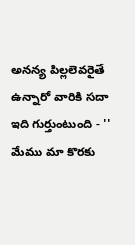అనన్య పిల్లలెవరైతే ఉన్నారో వారికి సదా ఇది గుర్తుంటుంది - '' మేము మా కొరకు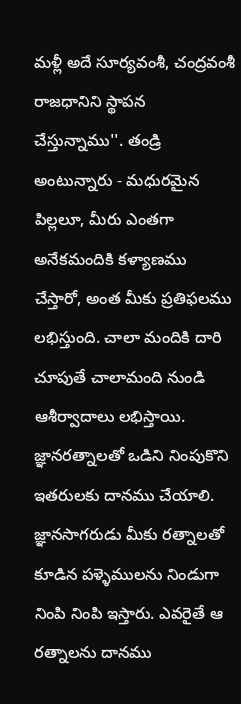మళ్లీ అదే సూర్యవంశీ, చంద్రవంశీ రాజధానిని స్థాపన చేస్తున్నాము''. తండ్రి అంటున్నారు - మధురమైన పిల్లలూ, మీరు ఎంతగా అనేకమందికి కళ్యాణము చేస్తారో, అంత మీకు ప్రతిఫలము లభిస్తుంది. చాలా మందికి దారి చూపుతే చాలామంది నుండి ఆశీర్వాదాలు లభిస్తాయి. జ్ఞానరత్నాలతో ఒడిని నింపుకొని ఇతరులకు దానము చేయాలి. జ్ఞానసాగరుడు మీకు రత్నాలతో కూడిన పళ్ళెములను నిండుగా నింపి నింపి ఇస్తారు. ఎవరైతే ఆ రత్నాలను దానము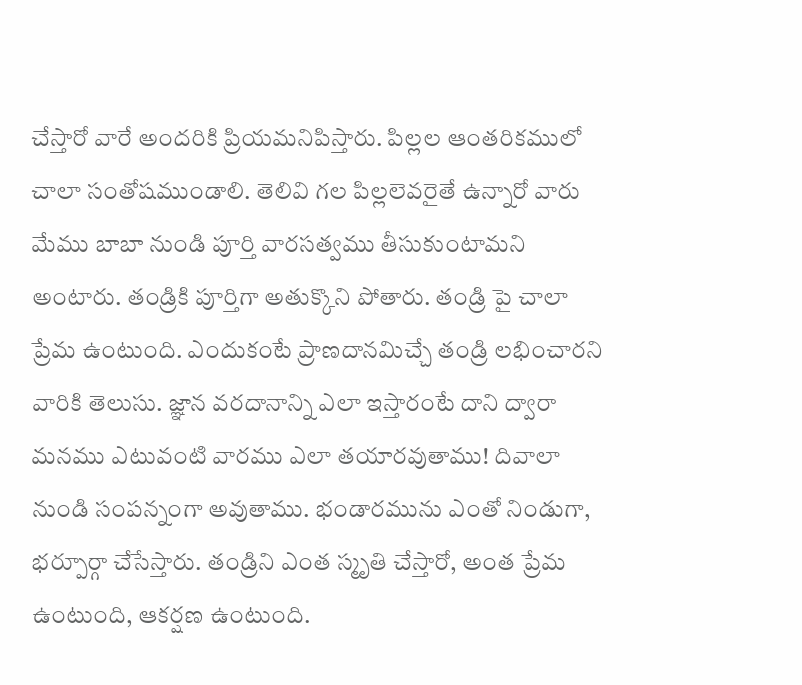చేస్తారో వారే అందరికి ప్రియమనిపిస్తారు. పిల్లల ఆంతరికములో చాలా సంతోషముండాలి. తెలివి గల పిల్లలెవరైతే ఉన్నారో వారు మేము బాబా నుండి పూర్తి వారసత్వము తీసుకుంటామని అంటారు. తండ్రికి పూర్తిగా అతుక్కొని పోతారు. తండ్రి పై చాలా ప్రేమ ఉంటుంది. ఎందుకంటే ప్రాణదానమిచ్చే తండ్రి లభించారని వారికి తెలుసు. జ్ఞాన వరదానాన్ని ఎలా ఇస్తారంటే దాని ద్వారా మనము ఎటువంటి వారము ఎలా తయారవుతాము! దివాలా నుండి సంపన్నంగా అవుతాము. భండారమును ఎంతో నిండుగా, భర్పూర్గా చేసేస్తారు. తండ్రిని ఎంత స్మృతి చేస్తారో, అంత ప్రేమ ఉంటుంది, ఆకర్షణ ఉంటుంది.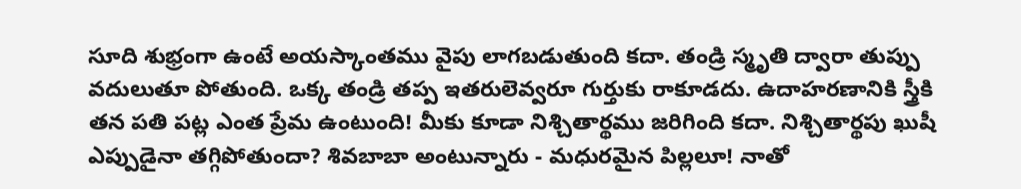సూది శుభ్రంగా ఉంటే అయస్కాంతము వైపు లాగబడుతుంది కదా. తండ్రి స్మృతి ద్వారా తుప్పు వదులుతూ పోతుంది. ఒక్క తండ్రి తప్ప ఇతరులెవ్వరూ గుర్తుకు రాకూడదు. ఉదాహరణానికి స్త్రీకి తన పతి పట్ల ఎంత ప్రేమ ఉంటుంది! మీకు కూడా నిశ్చితార్థము జరిగింది కదా. నిశ్చితార్థపు ఖుషీ ఎప్పుడైనా తగ్గిపోతుందా? శివబాబా అంటున్నారు - మధురమైన పిల్లలూ! నాతో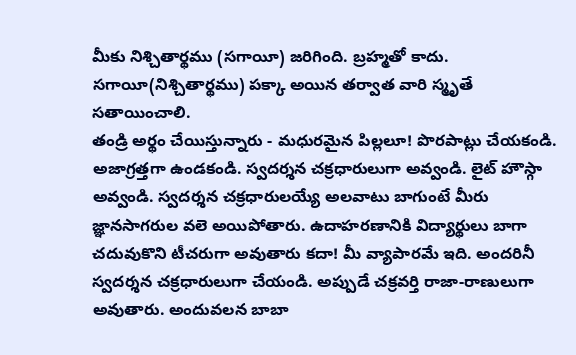మీకు నిశ్చితార్థము (సగాయీ) జరిగింది. బ్రహ్మతో కాదు. సగాయీ(నిశ్చితార్థము) పక్కా అయిన తర్వాత వారి స్మృతే సతాయించాలి.
తండ్రి అర్థం చేయిస్తున్నారు - మధురమైన పిల్లలూ! పొరపాట్లు చేయకండి. అజాగ్రత్తగా ఉండకండి. స్వదర్శన చక్రధారులుగా అవ్వండి. లైట్ హౌస్గా అవ్వండి. స్వదర్శన చక్రధారులయ్యే అలవాటు బాగుంటే మీరు జ్ఞానసాగరుల వలె అయిపోతారు. ఉదాహరణానికి విద్యార్థులు బాగా చదువుకొని టీచరుగా అవుతారు కదా! మీ వ్యాపారమే ఇది. అందరినీ స్వదర్శన చక్రధారులుగా చేయండి. అప్పుడే చక్రవర్తి రాజా-రాణులుగా అవుతారు. అందువలన బాబా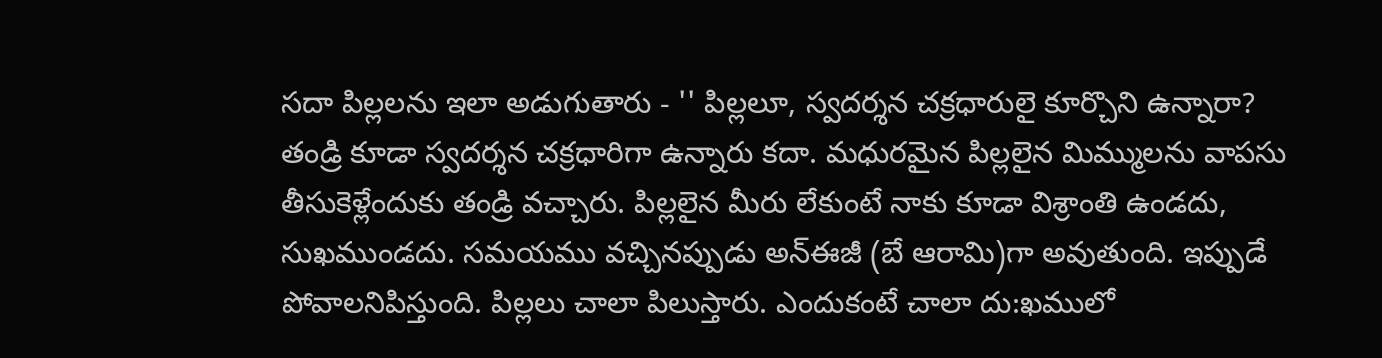సదా పిల్లలను ఇలా అడుగుతారు - '' పిల్లలూ, స్వదర్శన చక్రధారులై కూర్చొని ఉన్నారా? తండ్రి కూడా స్వదర్శన చక్రధారిగా ఉన్నారు కదా. మధురమైన పిల్లలైన మిమ్ములను వాపసు తీసుకెళ్లేందుకు తండ్రి వచ్చారు. పిల్లలైన మీరు లేకుంటే నాకు కూడా విశ్రాంతి ఉండదు, సుఖముండదు. సమయము వచ్చినప్పుడు అన్ఈజీ (బే ఆరామి)గా అవుతుంది. ఇప్పుడే పోవాలనిపిస్తుంది. పిల్లలు చాలా పిలుస్తారు. ఎందుకంటే చాలా దు:ఖములో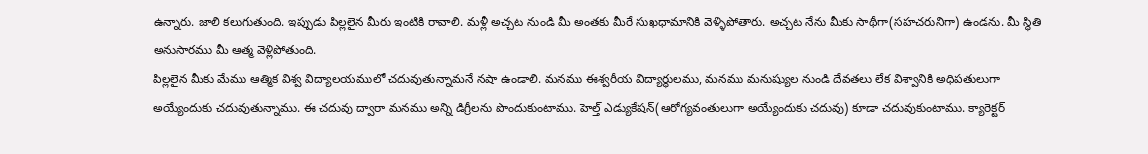ఉన్నారు. జాలి కలుగుతుంది. ఇప్పుడు పిల్లలైన మీరు ఇంటికి రావాలి. మళ్లీ అచ్చట నుండి మీ అంతకు మీరే సుఖధామానికి వెళ్ళిపోతారు. అచ్చట నేను మీకు సాథీగా(సహచరునిగా) ఉండను. మీ స్థితి అనుసారము మీ ఆత్మ వెళ్లిపోతుంది.
పిల్లలైన మీకు మేము ఆత్మిక విశ్వ విద్యాలయములో చదువుతున్నామనే నషా ఉండాలి. మనము ఈశ్వరీయ విద్యార్థులము, మనము మనుష్యుల నుండి దేవతలు లేక విశ్వానికి అధిపతులుగా అయ్యేందుకు చదువుతున్నాము. ఈ చదువు ద్వారా మనము అన్ని డిగ్రీలను పొందుకుంటాము. హెల్త్ ఎడ్యుకేషన్(ఆరోగ్యవంతులుగా అయ్యేందుకు చదువు) కూడా చదువుకుంటాము. క్యారెక్టర్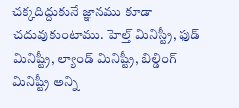చక్కదిద్దుకునే జ్ఞానము కూడా చదువుకుంటాము. హెల్త్ మినిస్ట్రీ, ఫుడ్ మినిష్ట్రీ, ల్యాండ్ మినిష్ట్రీ, బిల్డింగ్ మినిష్ట్రీ అన్ని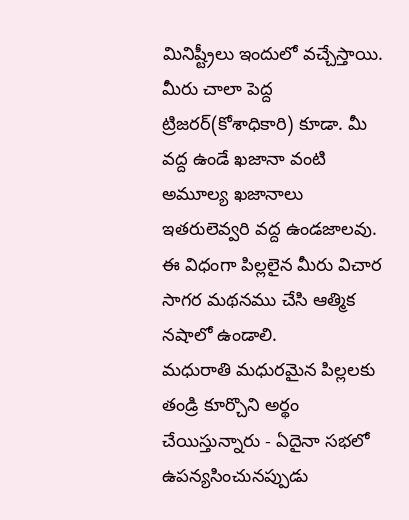మినిష్ట్రీలు ఇందులో వచ్చేస్తాయి. మీరు చాలా పెద్ద ట్రిజరర్(కోశాధికారి) కూడా. మీ వద్ద ఉండే ఖజానా వంటి అమూల్య ఖజానాలు ఇతరులెవ్వరి వద్ద ఉండజాలవు. ఈ విధంగా పిల్లలైన మీరు విచార సాగర మథనము చేసి ఆత్మిక నషాలో ఉండాలి.
మధురాతి మధురమైన పిల్లలకు తండ్రి కూర్చొని అర్థం చేయిస్తున్నారు - ఏదైనా సభలో ఉపన్యసించునప్పుడు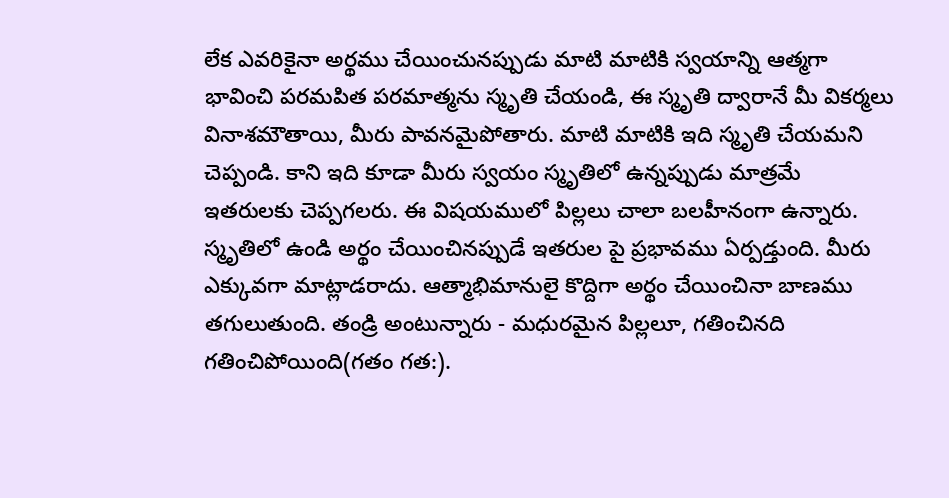లేక ఎవరికైనా అర్థము చేయించునప్పుడు మాటి మాటికి స్వయాన్ని ఆత్మగా భావించి పరమపిత పరమాత్మను స్మృతి చేయండి, ఈ స్మృతి ద్వారానే మీ వికర్మలు వినాశమౌతాయి, మీరు పావనమైపోతారు. మాటి మాటికి ఇది స్మృతి చేయమని చెప్పండి. కాని ఇది కూడా మీరు స్వయం స్మృతిలో ఉన్నప్పుడు మాత్రమే ఇతరులకు చెప్పగలరు. ఈ విషయములో పిల్లలు చాలా బలహీనంగా ఉన్నారు. స్మృతిలో ఉండి అర్థం చేయించినప్పుడే ఇతరుల పై ప్రభావము ఏర్పడ్తుంది. మీరు ఎక్కువగా మాట్లాడరాదు. ఆత్మాభిమానులై కొద్దిగా అర్థం చేయించినా బాణము తగులుతుంది. తండ్రి అంటున్నారు - మధురమైన పిల్లలూ, గతించినది గతించిపోయింది(గతం గత:).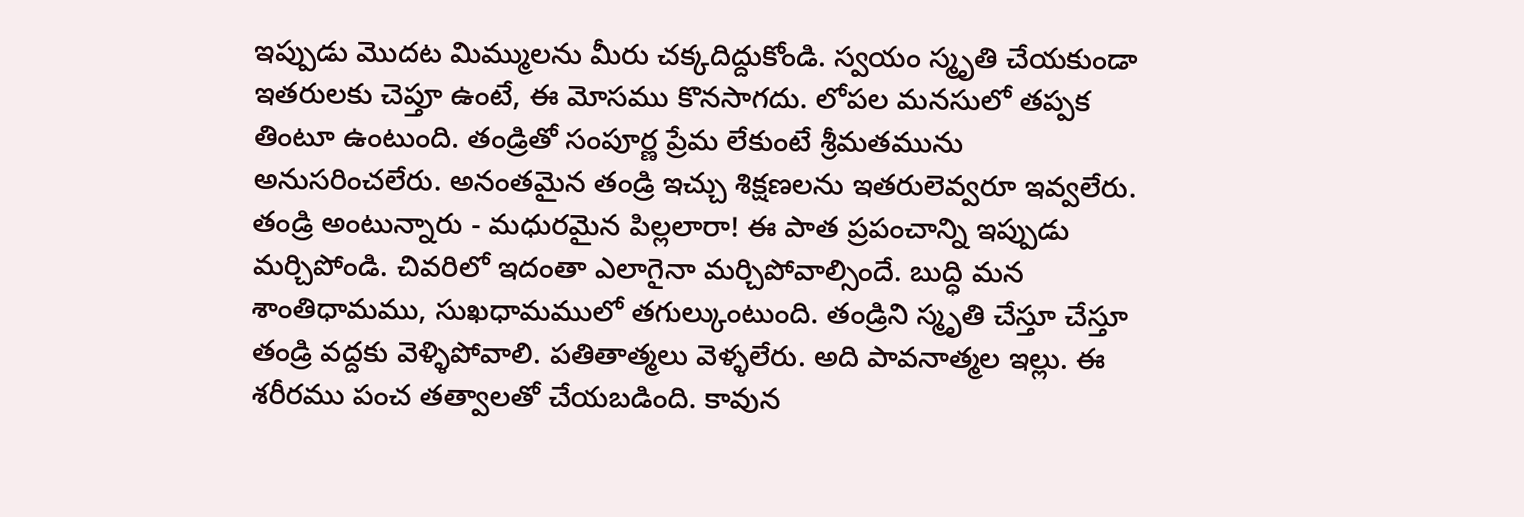ఇప్పుడు మొదట మిమ్ములను మీరు చక్కదిద్దుకోండి. స్వయం స్మృతి చేయకుండా ఇతరులకు చెప్తూ ఉంటే, ఈ మోసము కొనసాగదు. లోపల మనసులో తప్పక తింటూ ఉంటుంది. తండ్రితో సంపూర్ణ ప్రేమ లేకుంటే శ్రీమతమును అనుసరించలేరు. అనంతమైన తండ్రి ఇచ్చు శిక్షణలను ఇతరులెవ్వరూ ఇవ్వలేరు. తండ్రి అంటున్నారు - మధురమైన పిల్లలారా! ఈ పాత ప్రపంచాన్ని ఇప్పుడు మర్చిపోండి. చివరిలో ఇదంతా ఎలాగైనా మర్చిపోవాల్సిందే. బుద్ధి మన శాంతిధామము, సుఖధామములో తగుల్కుంటుంది. తండ్రిని స్మృతి చేస్తూ చేస్తూ తండ్రి వద్దకు వెళ్ళిపోవాలి. పతితాత్మలు వెళ్ళలేరు. అది పావనాత్మల ఇల్లు. ఈ శరీరము పంచ తత్వాలతో చేయబడింది. కావున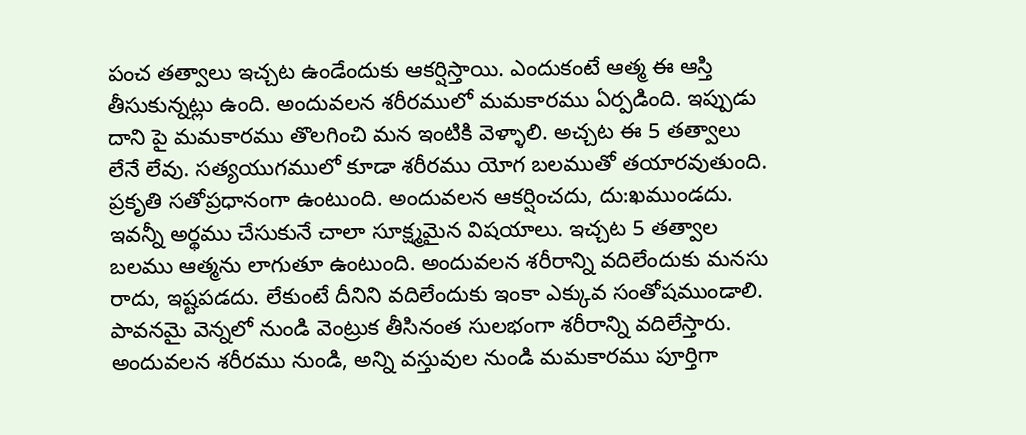పంచ తత్వాలు ఇచ్చట ఉండేందుకు ఆకర్షిస్తాయి. ఎందుకంటే ఆత్మ ఈ ఆస్తి తీసుకున్నట్లు ఉంది. అందువలన శరీరములో మమకారము ఏర్పడింది. ఇప్పుడు దాని పై మమకారము తొలగించి మన ఇంటికి వెళ్ళాలి. అచ్చట ఈ 5 తత్వాలు లేనే లేవు. సత్యయుగములో కూడా శరీరము యోగ బలముతో తయారవుతుంది. ప్రకృతి సతోప్రధానంగా ఉంటుంది. అందువలన ఆకర్షించదు, దు:ఖముండదు. ఇవన్నీ అర్థము చేసుకునే చాలా సూక్ష్మమైన విషయాలు. ఇచ్చట 5 తత్వాల బలము ఆత్మను లాగుతూ ఉంటుంది. అందువలన శరీరాన్ని వదిలేందుకు మనసు రాదు, ఇష్టపడదు. లేకుంటే దీనిని వదిలేందుకు ఇంకా ఎక్కువ సంతోషముండాలి. పావనమై వెన్నలో నుండి వెంట్రుక తీసినంత సులభంగా శరీరాన్ని వదిలేస్తారు. అందువలన శరీరము నుండి, అన్ని వస్తువుల నుండి మమకారము పూర్తిగా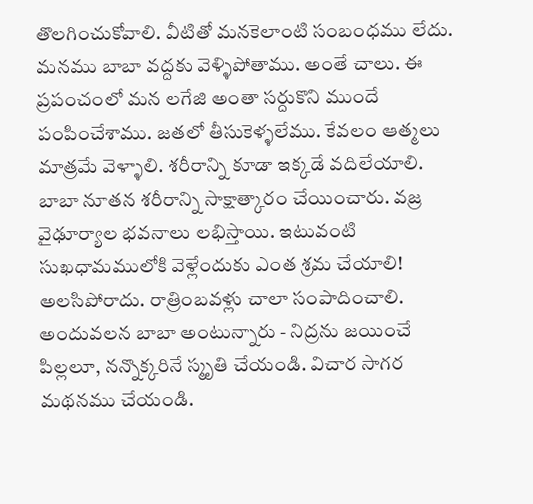తొలగించుకోవాలి. వీటితో మనకెలాంటి సంబంధము లేదు. మనము బాబా వద్దకు వెళ్ళిపోతాము. అంతే చాలు. ఈ ప్రపంచంలో మన లగేజి అంతా సర్దుకొని ముందే పంపించేశాము. జతలో తీసుకెళ్ళలేము. కేవలం ఆత్మలు మాత్రమే వెళ్ళాలి. శరీరాన్ని కూడా ఇక్కడే వదిలేయాలి. బాబా నూతన శరీరాన్ని సాక్షాత్కారం చేయించారు. వజ్ర వైఢూర్యాల భవనాలు లభిస్తాయి. ఇటువంటి సుఖధామములోకి వెళ్లేందుకు ఎంత శ్రమ చేయాలి! అలసిపోరాదు. రాత్రింబవళ్లు చాలా సంపాదించాలి. అందువలన బాబా అంటున్నారు - నిద్రను జయించే పిల్లలూ, నన్నొక్కరినే స్మృతి చేయండి. విచార సాగర మథనము చేయండి.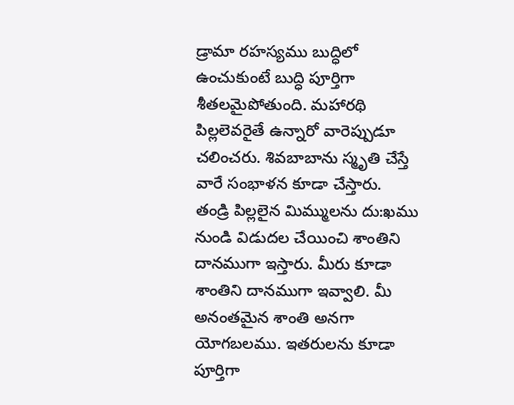డ్రామా రహస్యము బుద్ధిలో ఉంచుకుంటే బుద్ధి పూర్తిగా శీతలమైపోతుంది. మహారథి పిల్లలెవరైతే ఉన్నారో వారెప్పుడూ చలించరు. శివబాబాను స్మృతి చేస్తే వారే సంభాళన కూడా చేస్తారు.
తండ్రి పిల్లలైన మిమ్ములను దు:ఖము నుండి విడుదల చేయించి శాంతిని దానముగా ఇస్తారు. మీరు కూడా శాంతిని దానముగా ఇవ్వాలి. మీ అనంతమైన శాంతి అనగా యోగబలము. ఇతరులను కూడా పూర్తిగా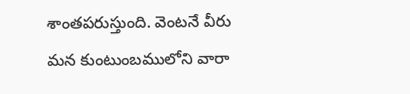శాంతపరుస్తుంది. వెంటనే వీరు మన కుంటుంబములోని వారా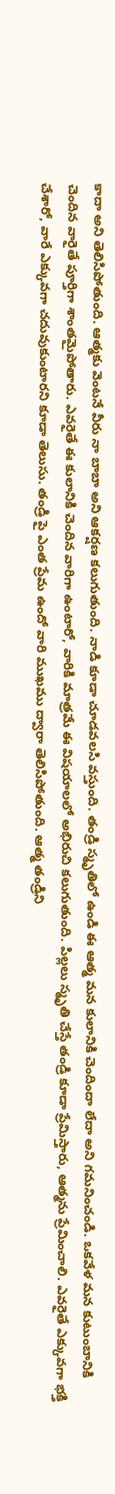కాదా అని తెలిసిపోతుంది. ఆత్మకు వెంటనే వీరు నా బాబా అని ఆకర్షణ కలుగుతుంది. నాడి కూడా చూడవలసి వస్తుంది. తండ్రి స్మృతిలో ఉండి ఈ ఆత్మ మన కులానికి చెందిందా లేదా అని గమనించండి. ఒకవేళ మన కుటుంబానికి చెందిన వారైతే పూర్తిగా శాంతమైపోతారు. ఎవరైతే ఈ కులానికి చెందిన వారిగా ఉంటారో, వారికి మాత్రమే ఈ విషయాలలో అభిరుచి కలుగుతుంది. పిల్లలు స్మృతి చేస్తే తండ్రి కూడా ప్రేమిస్తారు, ఆత్మను ప్రేమించాలి. ఎవరైతే ఎక్కువగా భక్తి చేశారో, వారే ఎక్కువగా చదువుకుంటారని కూడా తెలుసు. తండ్రి పై ఎంత ప్రేమ ఉందో వారి ముఖము ద్వారా తెలిసిపోతుంది. ఆత్మ తండ్రిని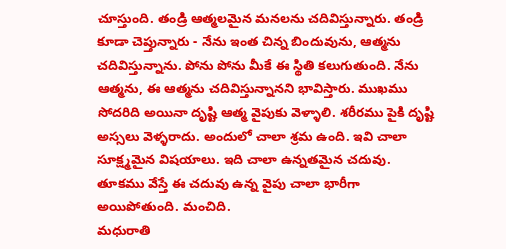చూస్తుంది. తండ్రి ఆత్మలమైన మనలను చదివిస్తున్నారు. తండ్రి కూడా చెప్తున్నారు - నేను ఇంత చిన్న బిందువును, ఆత్మను చదివిస్తున్నాను. పోను పోను మీకే ఈ స్థితి కలుగుతుంది. నేను ఆత్మను, ఈ ఆత్మను చదివిస్తున్నానని భావిస్తారు. ముఖము సోదరిది అయినా దృష్టి ఆత్మ వైపుకు వెళ్ళాలి. శరీరము పైకి దృష్టి అస్సలు వెళ్ళరాదు. అందులో చాలా శ్రమ ఉంది. ఇవి చాలా సూక్ష్మమైన విషయాలు. ఇది చాలా ఉన్నతమైన చదువు. తూకము వేస్తే ఈ చదువు ఉన్న వైపు చాలా భారీగా అయిపోతుంది. మంచిది.
మధురాతి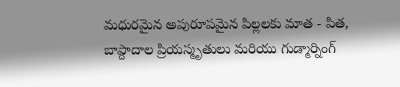మధురమైన అపురూపమైన పిల్లలకు మాత - పిత, బాప్దాదాల ప్రియస్మృతులు మరియు గుడ్మార్నింగ్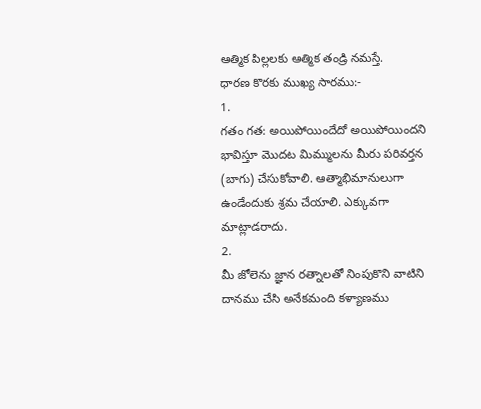ఆత్మిక పిల్లలకు ఆత్మిక తండ్రి నమస్తే.
ధారణ కొరకు ముఖ్య సారము:-
1.
గతం గత: అయిపోయిందేదో అయిపోయిందని భావిస్తూ మొదట మిమ్ములను మీరు పరివర్తన
(బాగు) చేసుకోవాలి. ఆత్మాభిమానులుగా ఉండేందుకు శ్రమ చేయాలి. ఎక్కువగా
మాట్లాడరాదు.
2.
మీ జోలెను జ్ఞాన రత్నాలతో నింపుకొని వాటిని దానము చేసి అనేకమంది కళ్యాణము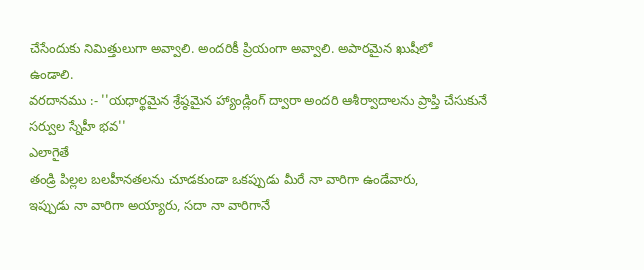చేసేందుకు నిమిత్తులుగా అవ్వాలి. అందరికీ ప్రియంగా అవ్వాలి. అపారమైన ఖుషీలో
ఉండాలి.
వరదానము :- ''యధార్థమైన శ్రేష్ఠమైన హ్యాండ్లింగ్ ద్వారా అందరి ఆశీర్వాదాలను ప్రాప్తి చేసుకునే సర్వుల స్నేహీ భవ''
ఎలాగైతే
తండ్రి పిల్లల బలహీనతలను చూడకుండా ఒకప్పుడు మీరే నా వారిగా ఉండేవారు,
ఇప్పుడు నా వారిగా అయ్యారు, సదా నా వారిగానే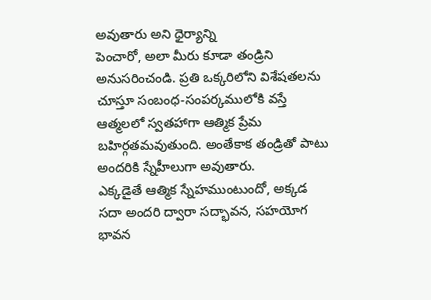అవుతారు అని ధైర్యాన్ని
పెంచారో, అలా మీరు కూడా తండ్రిని అనుసరించండి. ప్రతి ఒక్కరిలోని విశేషతలను
చూస్తూ సంబంధ-సంపర్కములోకి వస్తే ఆత్మలలో స్వతహాగా ఆత్మిక ప్రేమ
బహిర్గతమవుతుంది. అంతేకాక తండ్రితో పాటు అందరికి స్నేహీలుగా అవుతారు.
ఎక్కడైతే ఆత్మిక స్నేహముంటుందో, అక్కడ సదా అందరి ద్వారా సద్భావన, సహయోగ
భావన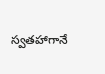స్వతహాగానే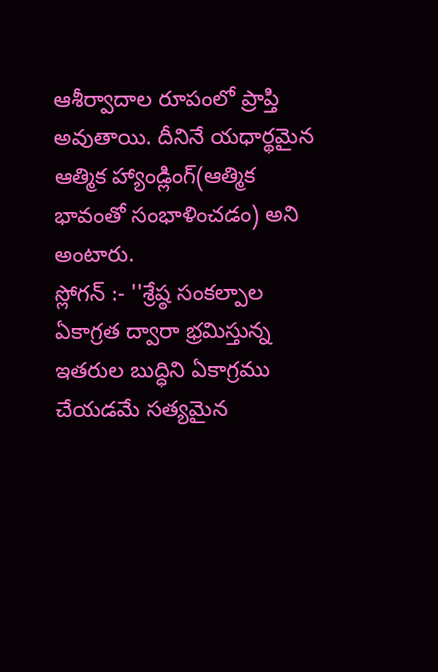ఆశీర్వాదాల రూపంలో ప్రాప్తి అవుతాయి. దీనినే యధార్థమైన
ఆత్మిక హ్యాండ్లింగ్(ఆత్మిక భావంతో సంభాళించడం) అని అంటారు.
స్లోగన్ :- ''శ్రేష్ఠ సంకల్పాల ఏకాగ్రత ద్వారా భ్రమిస్తున్న ఇతరుల బుద్ధిని ఏకాగ్రము చేయడమే సత్యమైన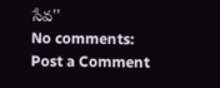సేవ''
No comments:
Post a Comment